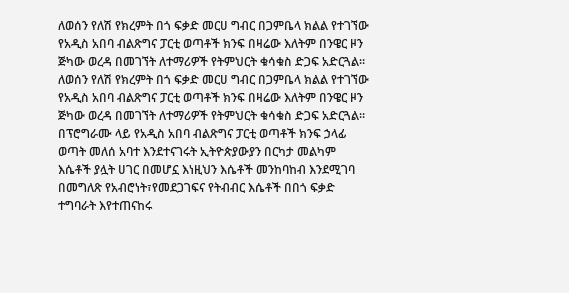ለወሰን የለሽ የክረምት በጎ ፍቃድ መርሀ ግብር በጋምቤላ ክልል የተገኘው የአዲስ አበባ ብልጽግና ፓርቲ ወጣቶች ክንፍ በዛሬው እለትም በንዌር ዞን ጅካው ወረዳ በመገኘት ለተማሪዎች የትምህርት ቁሳቁስ ድጋፍ አድርጓል።
ለወሰን የለሽ የክረምት በጎ ፍቃድ መርሀ ግብር በጋምቤላ ክልል የተገኘው የአዲስ አበባ ብልጽግና ፓርቲ ወጣቶች ክንፍ በዛሬው እለትም በንዌር ዞን ጅካው ወረዳ በመገኘት ለተማሪዎች የትምህርት ቁሳቁስ ድጋፍ አድርጓል።
በፕሮግራሙ ላይ የአዲስ አበባ ብልጽግና ፓርቲ ወጣቶች ክንፍ ኃላፊ ወጣት መለሰ አባተ እንደተናገሩት ኢትዮጵያውያን በርካታ መልካም እሴቶች ያሏት ሀገር በመሆኗ እነዚህን እሴቶች መንከባከብ እንደሚገባ በመግለጽ የአብሮነት፣የመደጋገፍና የትብብር እሴቶች በበጎ ፍቃድ ተግባራት እየተጠናከሩ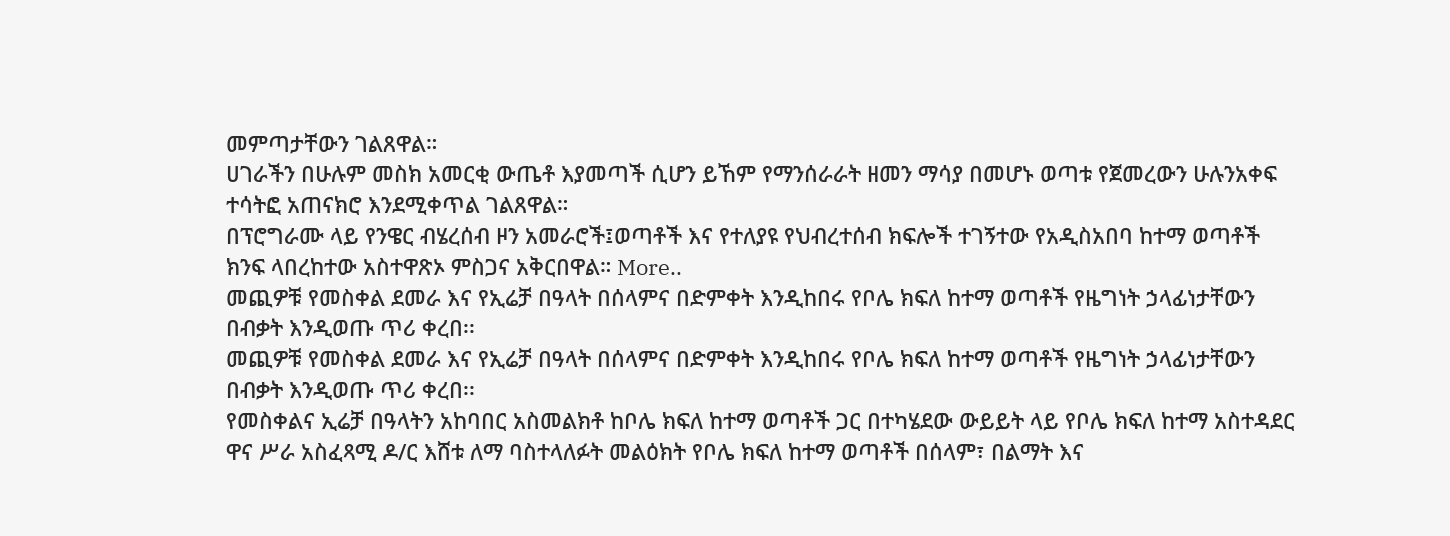መምጣታቸውን ገልጸዋል።
ሀገራችን በሁሉም መስክ አመርቂ ውጤቶ እያመጣች ሲሆን ይኸም የማንሰራራት ዘመን ማሳያ በመሆኑ ወጣቱ የጀመረውን ሁሉንአቀፍ ተሳትፎ አጠናክሮ እንደሚቀጥል ገልጸዋል።
በፕሮግራሙ ላይ የንዌር ብሄረሰብ ዞን አመራሮች፤ወጣቶች እና የተለያዩ የህብረተሰብ ክፍሎች ተገኝተው የአዲስአበባ ከተማ ወጣቶች ክንፍ ላበረከተው አስተዋጽኦ ምስጋና አቅርበዋል። More..
መጪዎቹ የመስቀል ደመራ እና የኢሬቻ በዓላት በሰላምና በድምቀት እንዲከበሩ የቦሌ ክፍለ ከተማ ወጣቶች የዜግነት ኃላፊነታቸውን በብቃት እንዲወጡ ጥሪ ቀረበ፡፡
መጪዎቹ የመስቀል ደመራ እና የኢሬቻ በዓላት በሰላምና በድምቀት እንዲከበሩ የቦሌ ክፍለ ከተማ ወጣቶች የዜግነት ኃላፊነታቸውን በብቃት እንዲወጡ ጥሪ ቀረበ፡፡
የመስቀልና ኢሬቻ በዓላትን አከባበር አስመልክቶ ከቦሌ ክፍለ ከተማ ወጣቶች ጋር በተካሄደው ውይይት ላይ የቦሌ ክፍለ ከተማ አስተዳደር ዋና ሥራ አስፈጻሚ ዶ/ር እሸቱ ለማ ባስተላለፉት መልዕክት የቦሌ ክፍለ ከተማ ወጣቶች በሰላም፣ በልማት እና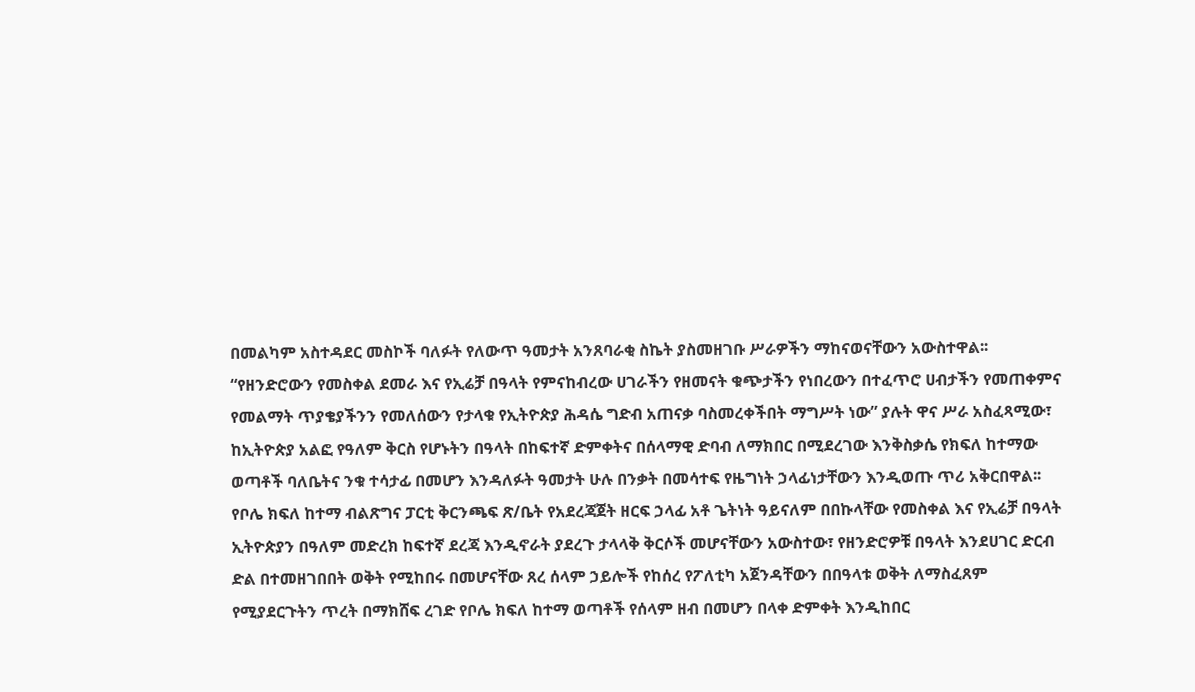በመልካም አስተዳደር መስኮች ባለፉት የለውጥ ዓመታት አንጸባራቂ ስኬት ያስመዘገቡ ሥራዎችን ማከናወናቸውን አውስተዋል፡፡ “የዘንድሮውን የመስቀል ደመራ እና የኢሬቻ በዓላት የምናከብረው ሀገራችን የዘመናት ቁጭታችን የነበረውን በተፈጥሮ ሀብታችን የመጠቀምና የመልማት ጥያቄያችንን የመለሰውን የታላቁ የኢትዮጵያ ሕዳሴ ግድብ አጠናቃ ባስመረቀችበት ማግሥት ነው” ያሉት ዋና ሥራ አስፈጻሚው፣ ከኢትዮጵያ አልፎ የዓለም ቅርስ የሆኑትን በዓላት በከፍተኛ ድምቀትና በሰላማዊ ድባብ ለማክበር በሚደረገው እንቅስቃሴ የክፍለ ከተማው ወጣቶች ባለቤትና ንቁ ተሳታፊ በመሆን እንዳለፉት ዓመታት ሁሉ በንቃት በመሳተፍ የዜግነት ኃላፊነታቸውን እንዲወጡ ጥሪ አቅርበዋል፡፡
የቦሌ ክፍለ ከተማ ብልጽግና ፓርቲ ቅርንጫፍ ጽ/ቤት የአደረጃጀት ዘርፍ ኃላፊ አቶ ጌትነት ዓይናለም በበኩላቸው የመስቀል እና የኢሬቻ በዓላት ኢትዮጵያን በዓለም መድረክ ከፍተኛ ደረጃ እንዲኖራት ያደረጉ ታላላቅ ቅርሶች መሆናቸውን አውስተው፣ የዘንድሮዎቹ በዓላት እንደሀገር ድርብ ድል በተመዘገበበት ወቅት የሚከበሩ በመሆናቸው ጸረ ሰላም ኃይሎች የከሰረ የፖለቲካ አጀንዳቸውን በበዓላቱ ወቅት ለማስፈጸም የሚያደርጉትን ጥረት በማክሸፍ ረገድ የቦሌ ክፍለ ከተማ ወጣቶች የሰላም ዘብ በመሆን በላቀ ድምቀት እንዲከበር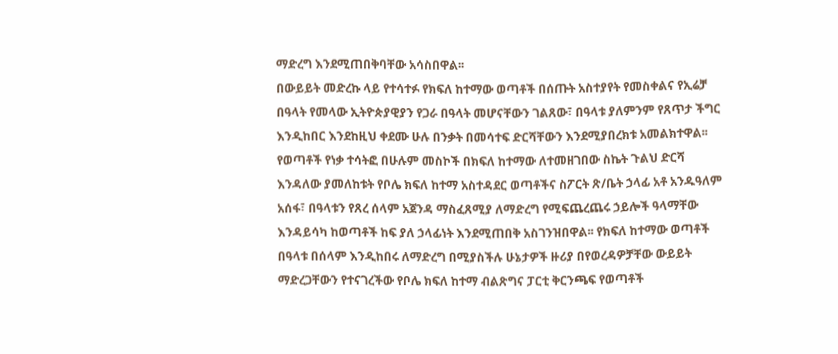ማድረግ እንደሚጠበቅባቸው አሳስበዋል፡፡
በውይይት መድረኩ ላይ የተሳተፉ የክፍለ ከተማው ወጣቶች በሰጡት አስተያየት የመስቀልና የኢሬቻ በዓላት የመላው ኢትዮጵያዊያን የጋራ በዓላት መሆናቸውን ገልጸው፣ በዓላቱ ያለምንም የጸጥታ ችግር እንዲከበር እንደከዚህ ቀደሙ ሁሉ በንቃት በመሳተፍ ድርሻቸውን እንደሚያበረክቱ አመልክተዋል፡፡ የወጣቶች የነቃ ተሳትፎ በሁሉም መስኮች በክፍለ ከተማው ለተመዘገበው ስኬት ጉልህ ድርሻ እንዳለው ያመለከቱት የቦሌ ክፍለ ከተማ አስተዳደር ወጣቶችና ስፖርት ጽ/ቤት ኃላፊ አቶ አንዱዓለም አሰፋ፣ በዓላቱን የጸረ ሰላም አጀንዳ ማስፈጸሚያ ለማድረግ የሚፍጨረጨሩ ኃይሎች ዓላማቸው እንዳይሳካ ከወጣቶች ከፍ ያለ ኃላፊነት እንደሚጠበቅ አስገንዝበዋል፡፡ የክፍለ ከተማው ወጣቶች በዓላቱ በሰላም እንዲከበሩ ለማድረግ በሚያስችሉ ሁኔታዎች ዙሪያ በየወረዳዎቻቸው ውይይት ማድረጋቸውን የተናገረችው የቦሌ ክፍለ ከተማ ብልጽግና ፓርቲ ቅርንጫፍ የወጣቶች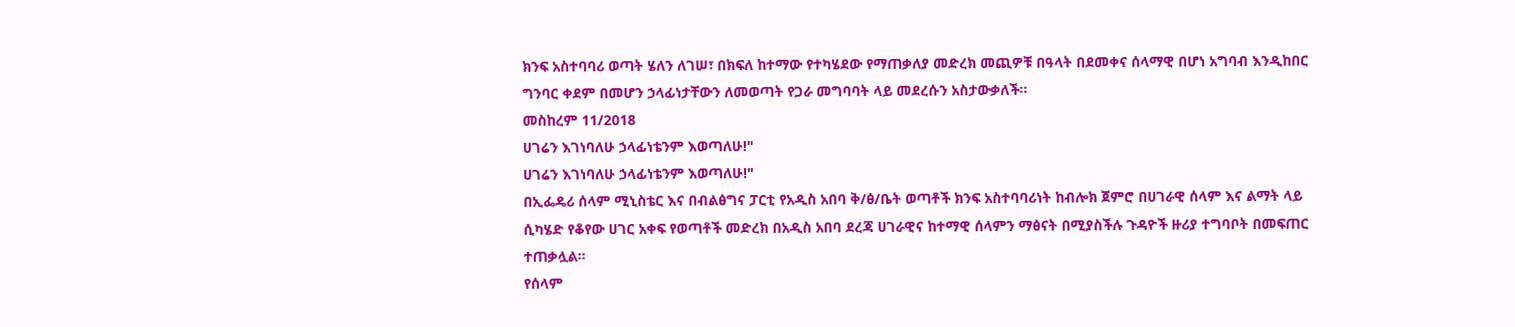ክንፍ አስተባባሪ ወጣት ሄለን ለገሠ፣ በክፍለ ከተማው የተካሄደው የማጠቃለያ መድረክ መጪዎቹ በዓላት በደመቀና ሰላማዊ በሆነ አግባብ እንዲከበር ግንባር ቀደም በመሆን ኃላፊነታቸውን ለመወጣት የጋራ መግባባት ላይ መደረሱን አስታውቃለች፡፡
መስከረም 11/2018
ሀገሬን እገነባለሁ ኃላፊነቴንም እወጣለሁ!"
ሀገሬን እገነባለሁ ኃላፊነቴንም እወጣለሁ!"
በኢፌዴሪ ሰላም ሚኒስቴር እና በብልፅግና ፓርቲ የአዲስ አበባ ቅ/ፅ/ቤት ወጣቶች ክንፍ አስተባባሪነት ከብሎክ ጀምሮ በሀገራዊ ሰላም እና ልማት ላይ ሲካሄድ የቆየው ሀገር አቀፍ የወጣቶች መድረክ በአዲስ አበባ ደረጃ ሀገራዊና ከተማዊ ሰላምን ማፅናት በሚያስችሉ ጉዳዮች ዙሪያ ተግባቦት በመፍጠር ተጠቃሏል።
የሰላም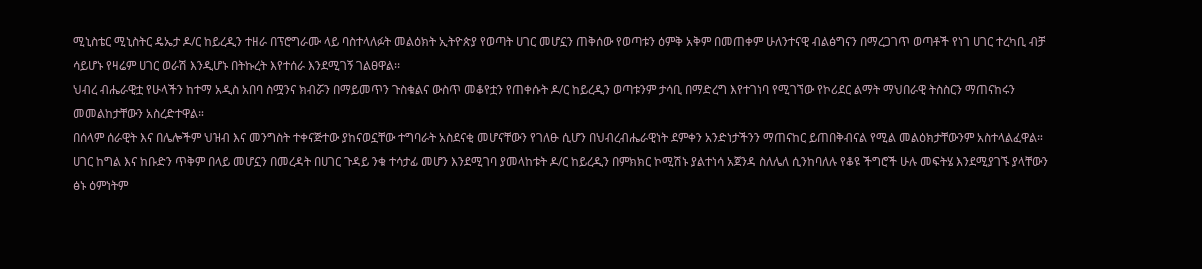ሚኒስቴር ሚኒስትር ዴኤታ ዶ/ር ከይረዲን ተዘራ በፕሮግራሙ ላይ ባስተላለፉት መልዕክት ኢትዮጵያ የወጣት ሀገር መሆኗን ጠቅሰው የወጣቱን ዕምቅ አቅም በመጠቀም ሁለንተናዊ ብልፅግናን በማረጋገጥ ወጣቶች የነገ ሀገር ተረካቢ ብቻ ሳይሆኑ የዛሬም ሀገር ወራሽ እንዲሆኑ በትኩረት እየተሰራ እንደሚገኝ ገልፀዋል፡፡
ህብረ ብሔራዊቷ የሁላችን ከተማ አዲስ አበባ ስሟንና ክብሯን በማይመጥን ጉስቁልና ውስጥ መቆየቷን የጠቀሱት ዶ/ር ከይረዲን ወጣቱንም ታሳቢ በማድረግ እየተገነባ የሚገኘው የኮሪደር ልማት ማህበራዊ ትስስርን ማጠናከሩን መመልከታቸውን አስረድተዋል።
በሰላም ሰራዊት እና በሌሎችም ህዝብ እና መንግስት ተቀናጅተው ያከናወኗቸው ተግባራት አስደናቂ መሆናቸውን የገለፁ ሲሆን በህብረብሔራዊነት ደምቀን አንድነታችንን ማጠናከር ይጠበቅብናል የሚል መልዕክታቸውንም አስተላልፈዋል።
ሀገር ከግል እና ከቡድን ጥቅም በላይ መሆኗን በመረዳት በሀገር ጉዳይ ንቁ ተሳታፊ መሆን እንደሚገባ ያመላከቱት ዶ/ር ከይረዲን በምክክር ኮሚሽኑ ያልተነሳ አጀንዳ ስለሌለ ሲንከባለሉ የቆዩ ችግሮች ሁሉ መፍትሄ እንደሚያገኙ ያላቸውን ፅኑ ዕምነትም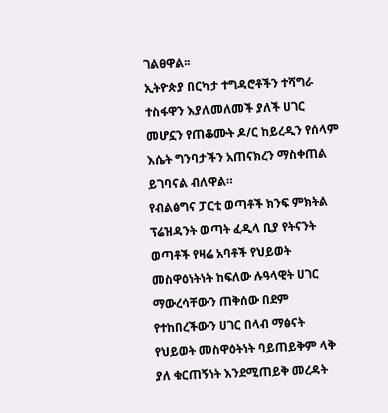ገልፀዋል፡፡
ኢትዮጵያ በርካታ ተግዳሮቶችን ተሻግራ ተስፋዋን እያለመለመች ያለች ሀገር መሆኗን የጠቆሙት ዶ/ር ከይረዲን የሰላም እሴት ግንባታችን አጠናክረን ማስቀጠል ይገባናል ብለዋል።
የብልፅግና ፓርቲ ወጣቶች ክንፍ ምክትል ፕሬዝዳንት ወጣት ፈዲላ ቢያ የትናንት ወጣቶች የዛሬ አባቶች የህይወት መስዋዕነትነት ከፍለው ሉዓላዊት ሀገር ማውረሳቸውን ጠቅሰው በደም የተከበረችውን ሀገር በላብ ማፅናት የህይወት መስዋዕትነት ባይጠይቅም ላቅ ያለ ቁርጠኝነት እንደሚጠይቅ መረዳት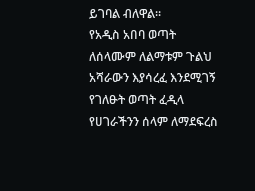ይገባል ብለዋል።
የአዲስ አበባ ወጣት ለሰላሙም ለልማቱም ጉልህ አሻራውን እያሳረፈ እንደሚገኝ የገለፁት ወጣት ፈዲላ የሀገራችንን ሰላም ለማደፍረስ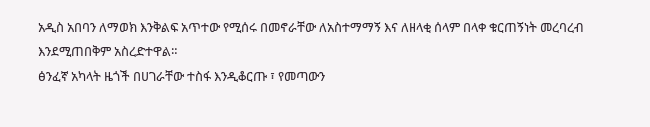አዲስ አበባን ለማወክ እንቅልፍ አጥተው የሚሰሩ በመኖራቸው ለአስተማማኝ እና ለዘላቂ ሰላም በላቀ ቁርጠኝነት መረባረብ እንደሚጠበቅም አስረድተዋል።
ፅንፈኛ አካላት ዜጎች በሀገራቸው ተስፋ እንዲቆርጡ ፣ የመጣውን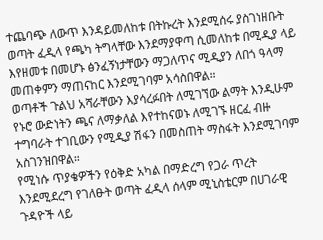ተጨባጭ ለውጥ እንዳይመለከቱ በትኩረት እንደሚሰሩ ያስገነዘቡት ወጣት ፈዲላ የጫካ ትግላቸው እንደማያዋጣ ሲመለከቱ በሚዲያ ላይ እየዘመቱ በመሆኑ ፅንፈኝነታቸውን ማጋለጥና ሚዲያን ለበጎ ዓላማ መጠቀምን ማጠናከር እንደሚገባም አሳስበዋል።
ወጣቶች ጉልህ አሻራቸውን እያሳረፉበት ለሚገኘው ልማት እንዲሁም የኑሮ ውድነትን ጫና ለማቃለል እየተከናወኑ ለሚገኙ ዘርፈ ብዙ ተግባራት ተገቢውን የሚዲያ ሽፋን በመስጠት ማስፋት እንደሚገባም አስገንዝበዋል።
የሚነሱ ጥያቄዎችን የዕቅድ አካል በማድረግ የጋራ ጥረት እንደሚደረግ የገለፁት ወጣት ፈዲላ ሰላም ሚኒስቴርም በሀገራዊ ጉዳዮች ላይ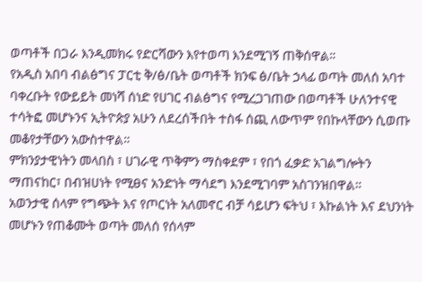ወጣቶች በጋራ እንዲመክሩ የድርሻውን እየተወጣ እንደሚገኝ ጠቅሰዋል፡፡
የአዲስ አበባ ብልፅግና ፓርቲ ቅ/ፅ/ቤት ወጣቶች ክንፍ ፅ/ቤት ኃላፊ ወጣት መለሰ አባተ ባቀረቡት የውይይት መነሻ ሰነድ የሀገር ብልፅግና የሚረጋገጠው በወጣቶች ሁለንተናዊ ተሳትፎ መሆኑንና ኢትዮጵያ አሁን ለደረሰችበት ተስፋ ሰጪ ለውጥም የበኩላቸውን ሲወጡ መቆየታቸውን አውስተዋል።
ምክንያታዊነትን መላበስ ፣ ሀገራዊ ጥቅምን ማስቀደም ፣ የበጎ ፈቃድ አገልግሎትን ማጠናከር፣ በብዝሀነት የሚፀና አንድነት ማሳደግ እንደሚገባም አስገንዝበዋል።
አወንታዊ ሰላም የግጭት እና የጦርነት አለመኖር ብቻ ሳይሆን ፍትህ ፣ እኩልነት እና ደህንነት መሆኑን የጠቆሙት ወጣት መለሰ የሰላም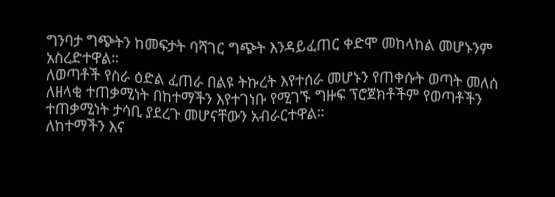ግንባታ ግጭትን ከመፍታት ባሻገር ግጭት እንዳይፈጠር ቀድሞ መከላከል መሆኑንም አስረድተዋል።
ለወጣቶች የስራ ዕድል ፈጠራ በልዩ ትኩረት እየተሰራ መሆኑን የጠቀሱት ወጣት መለሰ ለዘላቂ ተጠቃሚነት በከተማችን እየተገነቡ የሚገኙ ግዙፍ ፕሮጀክቶችም የወጣቶችን ተጠቃሚነት ታሳቢ ያደረጉ መሆናቸውን አብራርተዋል።
ለከተማችን እና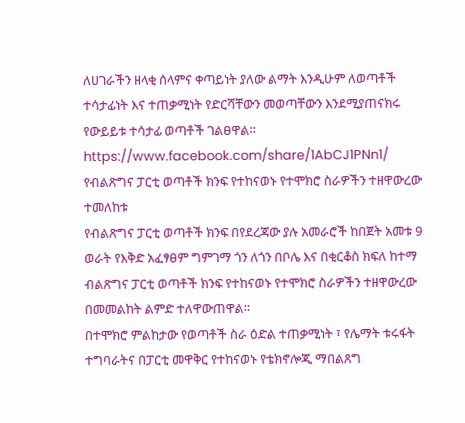ለሀገራችን ዘላቂ ሰላምና ቀጣይነት ያለው ልማት እንዲሁም ለወጣቶች ተሳታፊነት እና ተጠቃሚነት የድርሻቸውን መወጣቸውን እንደሚያጠናክሩ የውይይቱ ተሳታፊ ወጣቶች ገልፀዋል።
https://www.facebook.com/share/1AbCJ1PNn1/
የብልጽግና ፓርቲ ወጣቶች ክንፍ የተከናወኑ የተሞክሮ ስራዎችን ተዘዋውረው ተመለከቱ
የብልጽግና ፓርቲ ወጣቶች ክንፍ በየደረጃው ያሉ አመራሮች ከበጀት አመቱ 9 ወራት የእቅድ አፈፃፀም ግምገማ ጎን ለጎን በቦሌ እና በቂርቆስ ክፍለ ከተማ ብልጽግና ፓርቲ ወጣቶች ክንፍ የተከናወኑ የተሞክሮ ስራዎችን ተዘዋውረው በመመልከት ልምድ ተለዋውጠዋል።
በተሞክሮ ምልከታው የወጣቶች ስራ ዕድል ተጠቃሚነት ፣ የሌማት ቱሩፋት ተግባራትና በፓርቲ መዋቅር የተከናወኑ የቴክኖሎጂ ማበልጸግ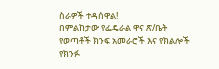ስራዎች ተዳሰዋል!
በምልከታው የፌዴራል ዋና ጽ/ቤት የወጣቶች ክንፍ አመራሮች እና የክልሎች የክንፉ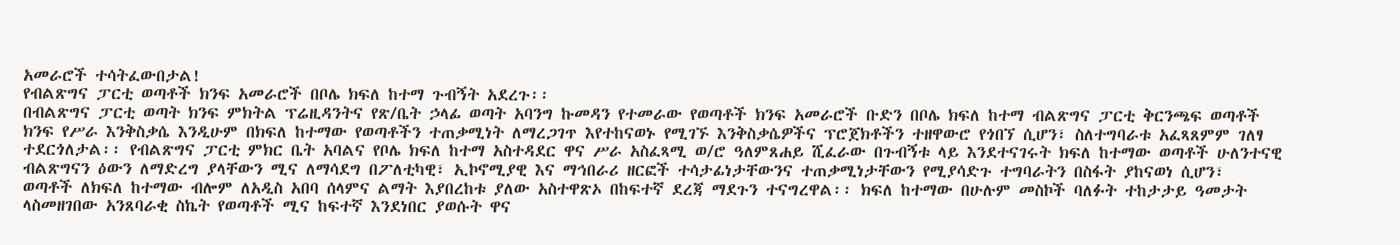አመራሮች ተሳትፈውበታል!
የብልጽግና ፓርቲ ወጣቶች ክንፍ አመራሮች በቦሌ ክፍለ ከተማ ጉብኝት አደረጉ፡፡
በብልጽግና ፓርቲ ወጣት ክንፍ ምክትል ፕሬዚዳንትና የጽ/ቤት ኃላፊ ወጣት አባንግ ኩመዳን የተመራው የወጣቶች ክንፍ አመራሮች ቡድን በቦሌ ክፍለ ከተማ ብልጽግና ፓርቲ ቅርንጫፍ ወጣቶች ክንፍ የሥራ እንቅስቃሴ እንዲሁም በክፍለ ከተማው የወጣቶችን ተጠቃሚነት ለማረጋገጥ እየተከናወኑ የሚገኙ እንቅስቃሴዎችና ፕሮጀክቶችን ተዘዋውሮ የጎበኘ ሲሆን፣ ስለተግባራቱ አፈጻጸምም ገለፃ ተደርጎለታል፡፡ የብልጽግና ፓርቲ ምክር ቤት አባልና የቦሌ ክፍለ ከተማ አስተዳደር ዋና ሥራ አስፈጻሚ ወ/ሮ ዓለምጸሐይ ሺፈራው በጉብኝቱ ላይ እንደተናገሩት ክፍለ ከተማው ወጣቶች ሁለንተናዊ ብልጽግናን ዕውን ለማድረግ ያላቸውን ሚና ለማሳደግ በፖለቲካዊ፣ ኢኮኖሚያዊ እና ማኅበራሪ ዘርፎች ተሳታፊነታቸውንና ተጠቃሚነታቸውን የሚያሳድጉ ተግባራትን በስፋት ያከናወነ ሲሆን፣ ወጣቶች ለክፍለ ከተማው ብሎም ለአዲስ አበባ ሰላምና ልማት እያበረከቱ ያለው አስተዋጽኦ በከፍተኛ ደረጃ ማደጉን ተናግረዋል፡፡ ክፍለ ከተማው በሁሉም መስኮች ባለፉት ተከታታይ ዓመታት ላስመዘገበው አንጸባራቂ ስኬት የወጣቶች ሚና ከፍተኛ እንደነበር ያወሱት ዋና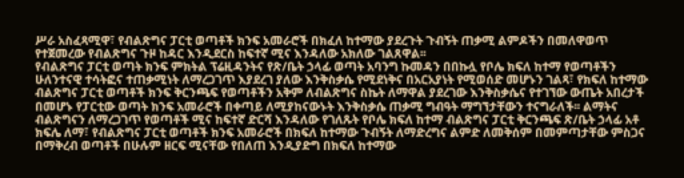ሥራ አስፈጻሚዋ፣ የብልጽግና ፓርቲ ወጣቶች ክንፍ አመራሮች በክፈለ ከተማው ያደረጉት ጉብኝት ጠቃሚ ልምዶችን በመለዋወጥ የተጀመረው የብልጽግና ጉዞ ከዳር እንዲደርስ ከፍተኛ ሚና እንዳለው አክለው ገልጸዋል፡፡
የብልጽግና ፓርቲ ወጣት ክንፍ ምክትል ፕሬዚዳንትና የጽ/ቤት ኃላፊ ወጣት አባንግ ኩመዳን በበኩሏ የቦሌ ክፍለ ከተማ የወጣቶችን ሁለንተናዊ ተሳትፎና ተጠቃሚነት ለማረጋገጥ እያደረገ ያለው እንቅስቃሴ የሚደነቅና በአርአያነት የሚወሰድ መሆኑን ገልጻ፣ የክፍለ ከተማው ብልጽግና ፓርቲ ወጣቶች ክንፍ ቅርንጫፍ የወጣቶችን አቅም ለብልጽግና ስኬት ለማዋል ያደረገው እንቅስቃሴና የተገኘው ውጤት አበረታች በመሆኑ የፓርቲው ወጣት ክንፍ አመራሮች በቀጣይ ለሚያከናውኑት እንቅስቃሴ ጠቃሚ ግብዓት ማግኘታቸውን ተናግራለች፡፡ ልማትና ብልጽግናን ለማረጋገጥ የወጣቶች ሚና ከፍተኛ ድርሻ እንዳለው የገለጹት የቦሌ ክፍለ ከተማ ብልጽግና ፓርቲ ቅርንጫፍ ጽ/ቤት ኃላፊ አቶ ክፍሌ ለማ፣ የብልጽግና ፓርቲ ወጣቶች ክንፍ አመራሮች በክፍለ ከተማው ጉብኝት ለማድረግና ልምድ ለመቅሰም በመምጣታቸው ምስጋና በማቅረብ ወጣቶች በሁሉም ዘርፍ ሚናቸው የበለጠ እንዲያድግ በክፍለ ከተማው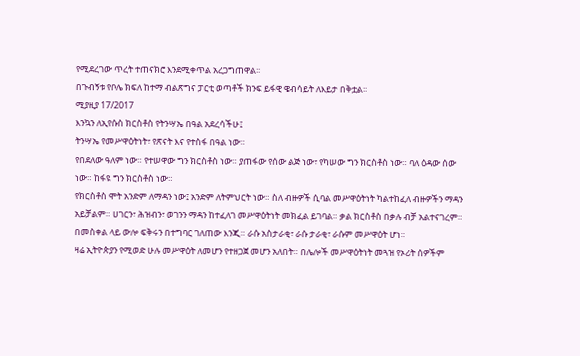የሚደረገው ጥረት ተጠናክሮ እንደሚቀጥል አረጋግጠዋል፡፡
በጉብኝቱ የቦሌ ክፍለ ከተማ ብልጽግና ፓርቲ ወጣቶች ክንፍ ይፋዊ ዌብሳይት ለእይታ በቅቷል፡፡
ሚያዚያ 17/2017
እንኳን ለኢየሱስ ክርስቶስ የትንሣኤ በዓል አደረሳችሁ፤
ትንሣኤ የመሥዋዕትነት፣ የጽናት እና የተስፋ በዓል ነው።
የበደለው ዓለም ነው። የተሠዋው ግን ክርስቶስ ነው። ያጠፋው የሰው ልጅ ነው፣ የካሠው ግን ክርስቶስ ነው። ባለ ዕዳው ሰው ነው። ከፋዩ ግን ክርስቶስ ነው።
የክርስቶስ ሞት አንድም ለማዳን ነው፤ አንድም ለትምህርት ነው። ስለ ብዙዎች ሲባል መሥዋዕትነት ካልተከፈለ ብዙዎችን ማዳን አይቻልም። ሀገርን፣ ሕዝብን፣ ወገንን ማዳን ከተፈለገ መሥዋዕትነት መክፈል ይገባል። ቃል ክርስቶስ በቃሉ ብቻ አልተናገረም። በመስቀል ላይ ውሎ ፍቅሩን በተግባር ገለጠው እንጂ። ራሱ አስታራቂ፣ ራሱ ታራቂ፣ ራሱም መሥዋዕት ሆነ።
ዛሬ ኢትዮጵያን የሚወድ ሁሉ መሥዋዕት ለመሆን የተዘጋጀ መሆን አለበት። በሌሎች መሥዋዕትነት መጓዝ የኦሪት ሰዎችም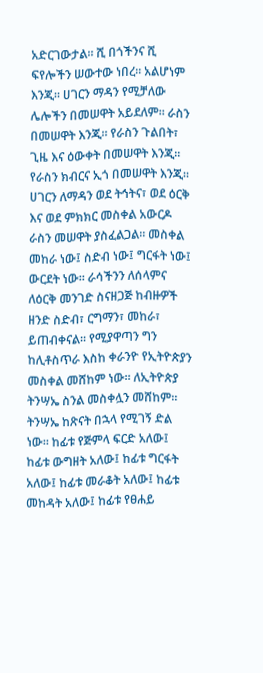አድርገውታል። ሺ በጎችንና ሺ ፍየሎችን ሠውተው ነበረ። አልሆነም እንጂ። ሀገርን ማዳን የሚቻለው ሌሎችን በመሠዋት አይደለም። ራስን በመሠዋት እንጂ። የራስን ጉልበት፣ ጊዜ እና ዕውቀት በመሠዋት እንጂ። የራስን ክብርና ኢጎ በመሠዋት እንጂ።
ሀገርን ለማዳን ወደ ትኅትና፣ ወደ ዕርቅ እና ወደ ምክክር መስቀል አውርዶ ራስን መሠዋት ያስፈልጋል። መስቀል መከራ ነው፤ ስድብ ነው፤ ግርፋት ነው፤ ውርደት ነው። ራሳችንን ለሰላምና ለዕርቅ መንገድ ስናዘጋጅ ከብዙዎች ዘንድ ስድብ፣ ርግማን፣ መከራ፣ ይጠብቀናል። የሚያዋጣን ግን ከሊቶስጥራ እስከ ቀራንዮ የኢትዮጵያን መስቀል መሸከም ነው። ለኢትዮጵያ ትንሣኤ ስንል መስቀሏን መሸከም።
ትንሣኤ ከጽናት በኋላ የሚገኝ ድል ነው። ከፊቱ የጅምላ ፍርድ አለው፤ ከፊቱ ውግዘት አለው፤ ከፊቱ ግርፋት አለው፤ ከፊቱ መራቆት አለው፤ ከፊቱ መከዳት አለው፤ ከፊቱ የፀሐይ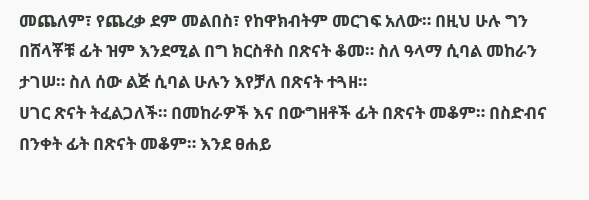መጨለም፣ የጨረቃ ደም መልበስ፣ የከዋክብትም መርገፍ አለው። በዚህ ሁሉ ግን በሸላቾቹ ፊት ዝም እንደሚል በግ ክርስቶስ በጽናት ቆመ። ስለ ዓላማ ሲባል መከራን ታገሠ። ስለ ሰው ልጅ ሲባል ሁሉን እየቻለ በጽናት ተጓዘ።
ሀገር ጽናት ትፈልጋለች። በመከራዎች እና በውግዘቶች ፊት በጽናት መቆም። በስድብና በንቀት ፊት በጽናት መቆም። እንደ ፀሐይ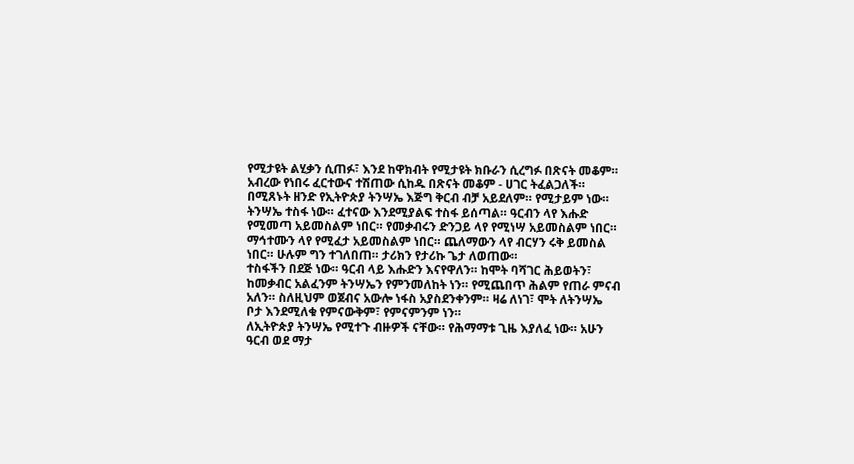የሚታዩት ልሂቃን ሲጠፉ፣ እንደ ከዋክብት የሚታዩት ክቡራን ሲረግፉ በጽናት መቆም። አብረው የነበሩ ፈርተውና ተሽጠው ሲከዱ በጽናት መቆም - ሀገር ትፈልጋለች። በሚጸኑት ዘንድ የኢትዮጵያ ትንሣኤ እጅግ ቅርብ ብቻ አይደለም። የሚታይም ነው።
ትንሣኤ ተስፋ ነው። ፈተናው እንደሚያልፍ ተስፋ ይሰጣል። ዓርብን ላየ እሑድ የሚመጣ አይመስልም ነበር። የመቃብሩን ድንጋይ ላየ የሚነሣ አይመስልም ነበር። ማኅተሙን ላየ የሚፈታ አይመስልም ነበር። ጨለማውን ላየ ብርሃን ሩቅ ይመስል ነበር። ሁሉም ግን ተገለበጠ። ታሪክን የታሪኩ ጌታ ለወጠው።
ተስፋችን በደጅ ነው። ዓርብ ላይ እሑድን እናየዋለን። ከሞት ባሻገር ሕይወትን፣ ከመቃብር አልፈንም ትንሣኤን የምንመለከት ነን። የሚጨበጥ ሕልም የጠራ ምናብ አለን። ስለዚህም ወጀብና አውሎ ነፋስ አያስደንቀንም። ዛሬ ለነገ፣ ሞት ለትንሣኤ ቦታ እንደሚለቁ የምናውቅም፣ የምናምንም ነን።
ለኢትዮጵያ ትንሣኤ የሚተጉ ብዙዎች ናቸው። የሕማማቱ ጊዜ እያለፈ ነው። አሁን ዓርብ ወደ ማታ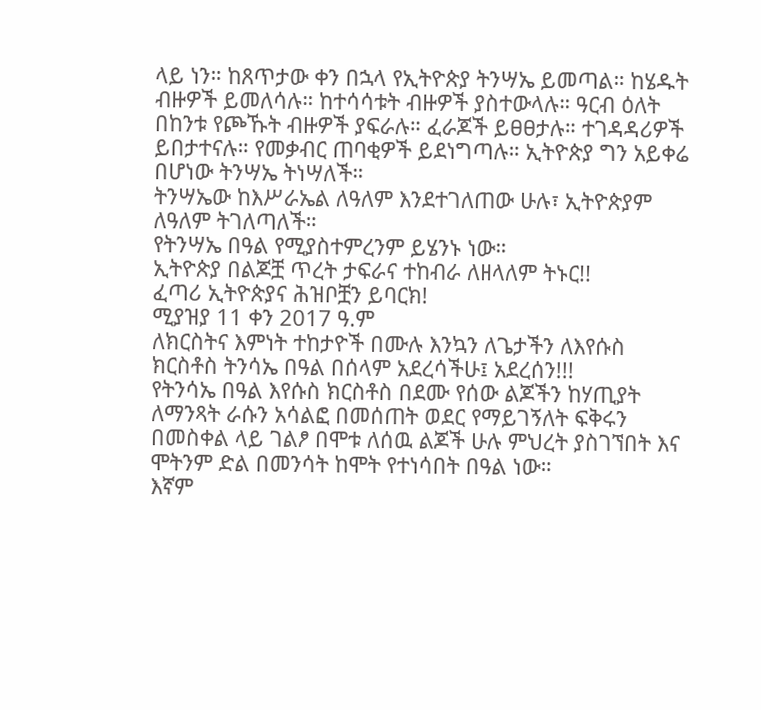ላይ ነን። ከጸጥታው ቀን በኋላ የኢትዮጵያ ትንሣኤ ይመጣል። ከሄዱት ብዙዎች ይመለሳሉ። ከተሳሳቱት ብዙዎች ያስተውላሉ። ዓርብ ዕለት በከንቱ የጮኹት ብዙዎች ያፍራሉ። ፈራጆች ይፀፀታሉ። ተገዳዳሪዎች ይበታተናሉ። የመቃብር ጠባቂዎች ይደነግጣሉ። ኢትዮጵያ ግን አይቀሬ በሆነው ትንሣኤ ትነሣለች።
ትንሣኤው ከእሥራኤል ለዓለም እንደተገለጠው ሁሉ፣ ኢትዮጵያም ለዓለም ትገለጣለች።
የትንሣኤ በዓል የሚያስተምረንም ይሄንኑ ነው።
ኢትዮጵያ በልጆቿ ጥረት ታፍራና ተከብራ ለዘላለም ትኑር!!
ፈጣሪ ኢትዮጵያና ሕዝቦቿን ይባርክ!
ሚያዝያ 11 ቀን 2017 ዓ.ም
ለክርስትና እምነት ተከታዮች በሙሉ እንኳን ለጌታችን ለእየሱስ ክርስቶስ ትንሳኤ በዓል በሰላም አደረሳችሁ፤ አደረሰን!!!
የትንሳኤ በዓል እየሱስ ክርስቶስ በደሙ የሰው ልጆችን ከሃጢያት ለማንጻት ራሱን አሳልፎ በመሰጠት ወደር የማይገኝለት ፍቅሩን በመስቀል ላይ ገልፆ በሞቱ ለሰዉ ልጆች ሁሉ ምህረት ያስገኘበት እና ሞትንም ድል በመንሳት ከሞት የተነሳበት በዓል ነው።
እኛም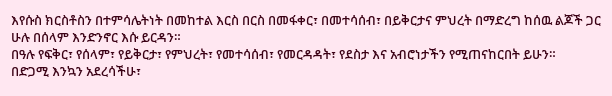እየሱስ ክርስቶስን በተምሳሌትነት በመከተል እርስ በርስ በመፋቀር፣ በመተሳሰብ፣ በይቅርታና ምህረት በማድረግ ከሰዉ ልጆች ጋር ሁሉ በሰላም እንድንኖር እሱ ይርዳን።
በዓሉ የፍቅር፣ የሰላም፣ የይቅርታ፣ የምህረት፣ የመተሳሰብ፣ የመርዳዳት፣ የደስታ እና አብሮነታችን የሚጠናከርበት ይሁን።
በድጋሚ እንኳን አደረሳችሁ፣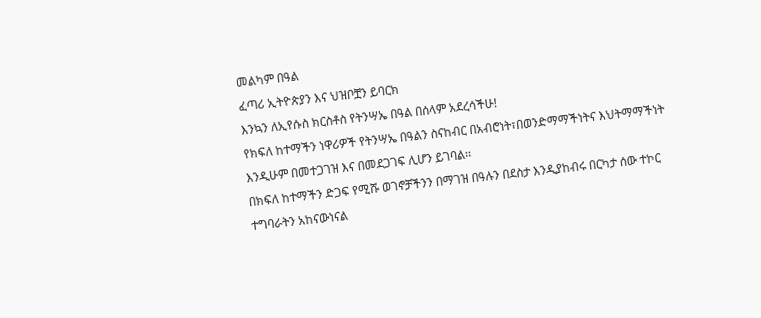መልካም በዓል
ፈጣሪ ኢትዮጵያን እና ህዝቦቿን ይባርክ
እንኳን ለኢየሱስ ክርስቶስ የትንሣኤ በዓል በሰላም አደረሳችሁ!
የክፍለ ከተማችን ነዋሪዎች የትንሣኤ በዓልን ስናከብር በአብሮነት፣በወንድማማችነትና እህትማማችነት እንዲሁም በመተጋገዝ እና በመደጋገፍ ሊሆን ይገባል፡፡
በክፍለ ከተማችን ድጋፍ የሚሹ ወገኖቻችንን በማገዝ በዓሉን በደስታ እንዲያከብሩ በርካታ ሰው ተኮር ተግባራትን አከናውነናል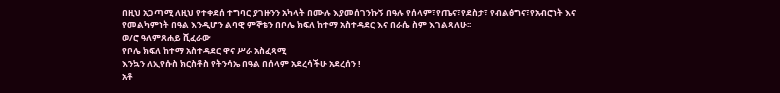በዚህ አጋጣሚ ለዚህ የተቀደሰ ተግባር ያገዙንን አካላት በሙሉ እያመሰገንኩኝ በዓሉ የሰላም፣የጤና፣የደስታ፣ የብልፅግና፣የአብሮነት እና የመልካምነት በዓል እንዲሆን ልባዊ ምኞቴን በቦሌ ክፍለ ከተማ አስተዳደር እና በራሴ ስም እገልጻለሁ፡፡
ወ/ሮ ዓለምጸሐይ ሺፈራው
የቦሌ ክፍለ ከተማ አስተዳደር ዋና ሥራ አስፈጻሚ
እንኳን ለኢየሱስ ክርስቶስ የትንሳኤ በዓል በሰላም አደረሳችሁ አደረሰን !
አቶ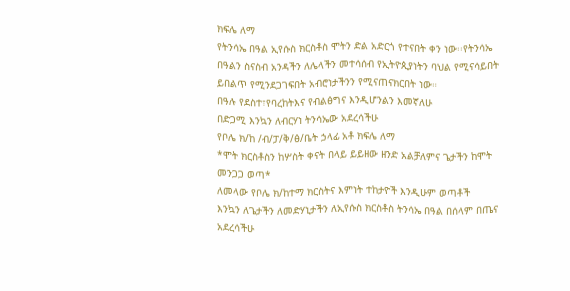ክፍሌ ለማ
የትንሳኤ በዓል ኢየሱስ ክርስቶስ ሞትን ድል አድርጎ የተናበት ቀን ነው፡፡የትንሳኤ በዓልን ስናስብ አንዳችን ለሌላችን መተሳሰብ የኢትዮጲያነትን ባህል የሚናሳይበት ይበልጥ የሚንደጋገፍበት አብሮነታችንን የሚናጠናክርበት ነው።
በዓሉ የደስተ፣የባረከትእና የብልፅግና እንዲሆንልን እመኛለሁ
በድጋሚ እንኳን ለብርሃነ ትንሳኤው አደረሳችሁ
የቦሌ ክ/ከ /ብ/ፓ/ቅ/ፅ/ቤት ኃላፊ አቶ ክፍሌ ለማ
*ሞት ክርስቶስን ከሦስት ቀናት በላይ ይይዘው ዘንድ አልቻለምና ጌታችን ከሞት መንጋጋ ወጣ*
ለመላው የቦሌ ክ/ከተማ ክርስትና እምነት ተከታዮች እንዲሁም ወጣቶች
እንኳን ለጌታችን ለመድሃኒታችን ለኢየሱስ ክርስቶስ ትንሳኤ በዓል በሰላም በጤና አደረሳችሁ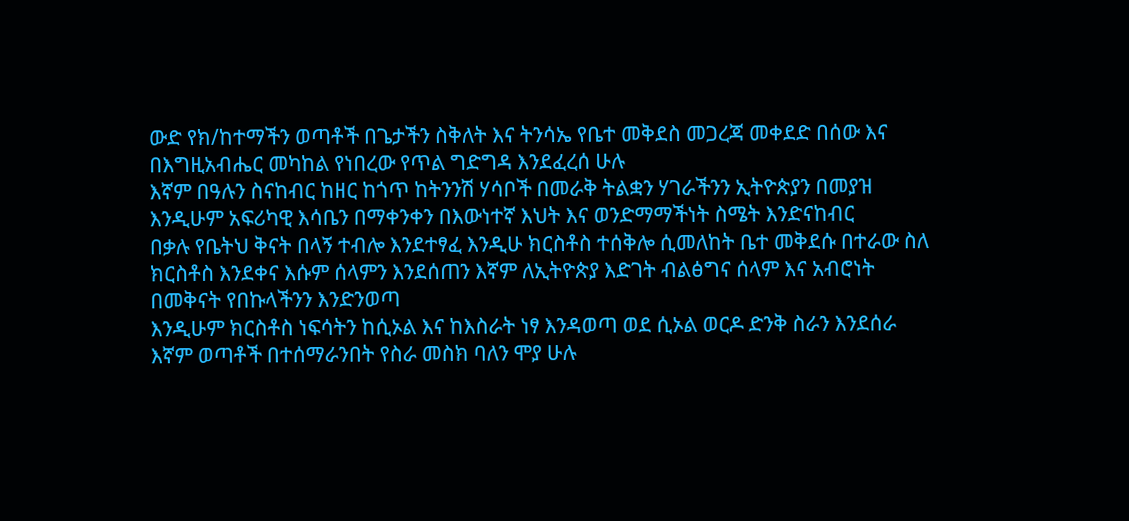ውድ የክ/ከተማችን ወጣቶች በጌታችን ስቅለት እና ትንሳኤ የቤተ መቅደስ መጋረጃ መቀደድ በሰው እና በእግዚአብሔር መካከል የነበረው የጥል ግድግዳ እንደፈረሰ ሁሉ
እኛም በዓሉን ስናከብር ከዘር ከጎጥ ከትንንሽ ሃሳቦች በመራቅ ትልቋን ሃገራችንን ኢትዮጵያን በመያዝ እንዲሁም አፍሪካዊ እሳቤን በማቀንቀን በእውነተኛ እህት እና ወንድማማችነት ስሜት እንድናከብር
በቃሉ የቤትህ ቅናት በላኝ ተብሎ እንደተፃፈ እንዲሁ ክርስቶስ ተሰቅሎ ሲመለከት ቤተ መቅደሱ በተራው ስለ ክርስቶስ እንደቀና እሱም ሰላምን እንደሰጠን እኛም ለኢትዮጵያ እድገት ብልፅግና ሰላም እና አብሮነት በመቅናት የበኩላችንን እንድንወጣ
እንዲሁም ክርስቶስ ነፍሳትን ከሲኦል እና ከእስራት ነፃ እንዳወጣ ወደ ሲኦል ወርዶ ድንቅ ስራን እንደሰራ እኛም ወጣቶች በተሰማራንበት የስራ መስክ ባለን ሞያ ሁሉ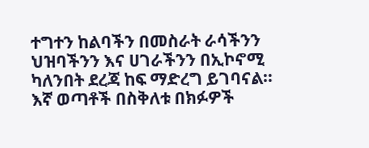ተግተን ከልባችን በመስራት ራሳችንን ህዝባችንን እና ሀገራችንን በኢኮኖሚ ካለንበት ደረጃ ከፍ ማድረግ ይገባናል።
እኛ ወጣቶች በስቅለቱ በክፉዎች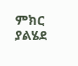ምክር ያልሄደ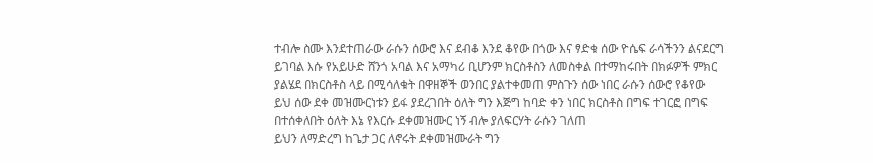ተብሎ ስሙ እንደተጠራው ራሱን ሰውሮ እና ደብቆ እንደ ቆየው በጎው እና ፃድቁ ሰው ዮሴፍ ራሳችንን ልናደርግ ይገባል እሱ የአይሁድ ሸንጎ አባል እና አማካሪ ቢሆንም ክርስቶስን ለመስቀል በተማከሩበት በክፉዎች ምክር ያልሄደ በክርስቶስ ላይ በሚሳለቁት በዋዘኞች ወንበር ያልተቀመጠ ምስጉን ሰው ነበር ራሱን ሰውሮ የቆየው ይህ ሰው ደቀ መዝሙርነቱን ይፋ ያደረገበት ዕለት ግን እጅግ ከባድ ቀን ነበር ክርስቶስ በግፍ ተገርፎ በግፍ በተሰቀለበት ዕለት እኔ የእርሱ ደቀመዝሙር ነኝ ብሎ ያለፍርሃት ራሱን ገለጠ
ይህን ለማድረግ ከጌታ ጋር ለኖሩት ደቀመዝሙራት ግን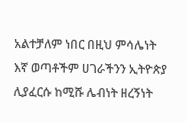አልተቻለም ነበር በዚህ ምሳሌነት እኛ ወጣቶችም ሀገራችንን ኢትዮጵያ ሊያፈርሱ ከሚሹ ሌብነት ዘረኝነት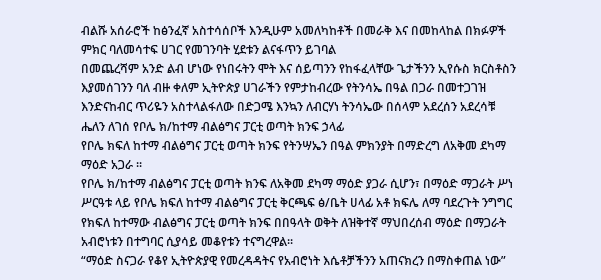ብልሹ አሰራሮች ከፅንፈኛ አስተሳሰቦች እንዲሁም አመለካከቶች በመራቅ እና በመከላከል በክፉዎች ምክር ባለመሳተፍ ሀገር የመገንባት ሂደቱን ልናፋጥን ይገባል
በመጨረሻም አንድ ልብ ሆነው የነበሩትን ሞት እና ሰይጣንን የከፋፈላቸው ጌታችንን ኢየሱስ ክርስቶስን እያመሰገንን ባለ ብዙ ቀለም ኢትዮጵያ ሀገራችን የምታከብረው የትንሳኤ በዓል በጋራ በመተጋገዝ እንድናከብር ጥሪዬን አስተላልፋለው በድጋሜ እንኳን ለብርሃነ ትንሳኤው በሰላም አደረሰን አደረሳቹ
ሔለን ለገሰ የቦሌ ክ/ከተማ ብልፅግና ፓርቲ ወጣት ክንፍ ኃላፊ
የቦሌ ክፍለ ከተማ ብልፅግና ፓርቲ ወጣት ክንፍ የትንሣኤን በዓል ምክንያት በማድረግ ለአቅመ ደካማ ማዕድ አጋራ ፡፡
የቦሌ ክ/ከተማ ብልፅግና ፓርቲ ወጣት ክንፍ ለአቅመ ደካማ ማዕድ ያጋራ ሲሆን፣ በማዕድ ማጋራት ሥነ ሥርዓቱ ላይ የቦሌ ክፍለ ከተማ ብልፅግና ፓርቲ ቅርጫፍ ፅ/ቤት ሀላፊ አቶ ክፍሌ ለማ ባደረጉት ንግግር የክፍለ ከተማው ብልፅግና ፓርቲ ወጣት ክንፍ በበዓላት ወቅት ለዝቅተኛ ማህበረሰብ ማዕድ በማጋራት አብሮነቱን በተግባር ሲያሳይ መቆየቱን ተናግረዋል፡፡
“ማዕድ ስናጋራ የቆየ ኢትዮጵያዊ የመረዳዳትና የአብሮነት እሴቶቻችንን አጠናክረን በማስቀጠል ነው”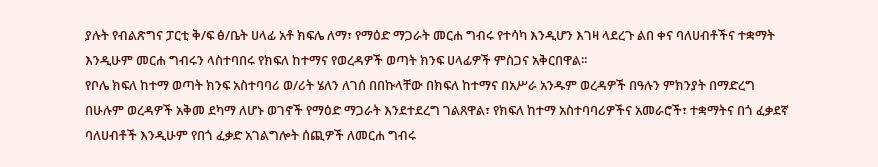ያሉት የብልጽግና ፓርቲ ቅ/ፍ ፅ/ቤት ሀላፊ አቶ ክፍሌ ለማ፣ የማዕድ ማጋራት መርሐ ግብሩ የተሳካ እንዲሆን እገዛ ላደረጉ ልበ ቀና ባለሀብቶችና ተቋማት እንዲሁም መርሐ ግብሩን ላስተባበሩ የክፍለ ከተማና የወረዳዎች ወጣት ክንፍ ሀላፊዎች ምስጋና አቅርበዋል፡፡
የቦሌ ክፍለ ከተማ ወጣት ክንፍ አስተባባሪ ወ/ሪት ሄለን ለገሰ በበኩላቸው በክፍለ ከተማና በአሥራ አንዱም ወረዳዎች በዓሉን ምክንያት በማድረግ በሁሉም ወረዳዎች አቅመ ደካማ ለሆኑ ወገኖች የማዕድ ማጋራት እንደተደረግ ገልጸዋል፣ የክፍለ ከተማ አስተባባሪዎችና አመራሮች፣ ተቋማትና በጎ ፈቃደኛ ባለሀብቶች እንዲሁም የበጎ ፈቃድ አገልግሎት ሰጪዎች ለመርሐ ግብሩ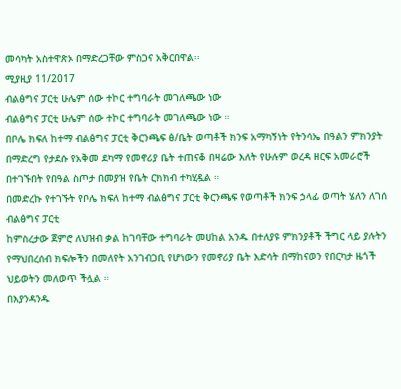መሳካት አስተዋጽኦ በማድረጋቸው ምስጋና አቅርበዋል፡፡
ሚያዚያ 11/2017
ብልፅግና ፓርቲ ሁሌም ሰው ተኮር ተግባራት መገለጫው ነው
ብልፅግና ፓርቲ ሁሌም ሰው ተኮር ተግባራት መገለጫው ነው ።
በቦሌ ክፍለ ከተማ ብልፅግና ፓርቲ ቅርንጫፍ ፅ/ቤት ወጣቶች ክንፍ አማካኝነት የትንሳኤ በዓልን ምክንያት በማድረግ የታደሱ የአቅመ ደካማ የመኖሪያ ቤት ተጠናቆ በዛሬው እለት የሁሉም ወረዳ ዘርፍ አመራሮች በተገኙበት የበዓል ስጦታ በመያዝ የቤት ርክክብ ተካሂዷል ።
በመድረኩ የተገኙት የቦሌ ክፍለ ከተማ ብልፅግና ፓርቲ ቅርንጫፍ የወጣቶች ክንፍ ኃላፊ ወጣት ሄለን ለገሰ ብልፅግና ፓርቲ
ከምስረታው ጀምሮ ለህዝብ ቃል ከገባቸው ተግባራት መሀከል አንዱ በተለያዩ ምክንያቶች ችግር ላይ ያሉትን የማህበረሰብ ክፍሎችን በመለየት አንገብጋቢ የሆነውን የመኖሪያ ቤት እድሳት በማከናወን የበርካታ ዜጎች ህይወትን መለወጥ ችሏል ።
በእያንዳንዱ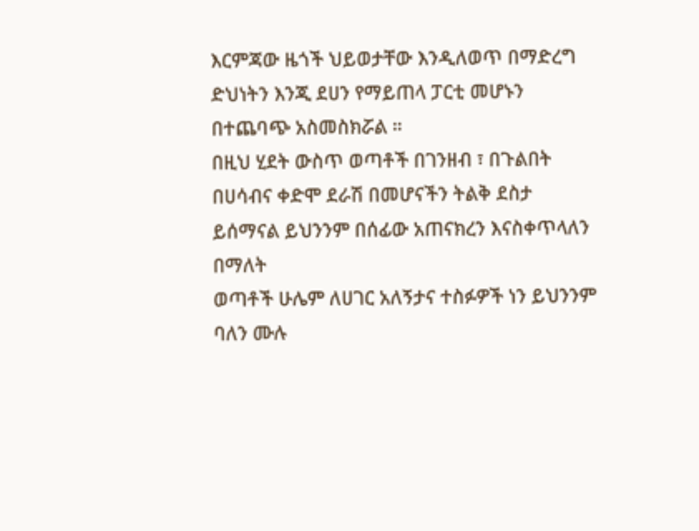እርምጃው ዜጎች ህይወታቸው እንዲለወጥ በማድረግ ድህነትን እንጂ ደሀን የማይጠላ ፓርቲ መሆኑን በተጨባጭ አስመስክሯል ።
በዚህ ሂደት ውስጥ ወጣቶች በገንዘብ ፣ በጉልበት በሀሳብና ቀድሞ ደራሽ በመሆናችን ትልቅ ደስታ ይሰማናል ይህንንም በሰፊው አጠናክረን እናስቀጥላለን በማለት
ወጣቶች ሁሌም ለሀገር አለኝታና ተስፉዎች ነን ይህንንም ባለን ሙሉ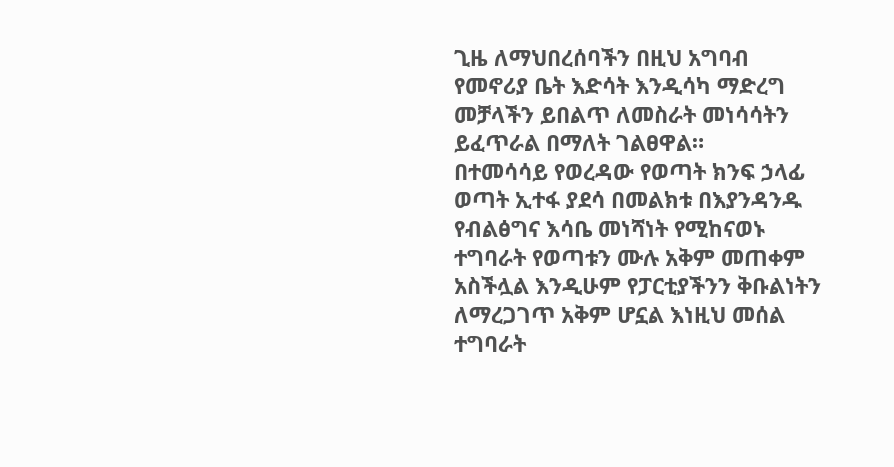ጊዜ ለማህበረሰባችን በዚህ አግባብ የመኖሪያ ቤት እድሳት እንዲሳካ ማድረግ መቻላችን ይበልጥ ለመስራት መነሳሳትን ይፈጥራል በማለት ገልፀዋል።
በተመሳሳይ የወረዳው የወጣት ክንፍ ኃላፊ ወጣት ኢተፋ ያደሳ በመልክቱ በእያንዳንዱ የብልፅግና እሳቤ መነሻነት የሚከናወኑ ተግባራት የወጣቱን ሙሉ አቅም መጠቀም አስችሏል እንዲሁም የፓርቲያችንን ቅቡልነትን ለማረጋገጥ አቅም ሆኗል እነዚህ መሰል ተግባራት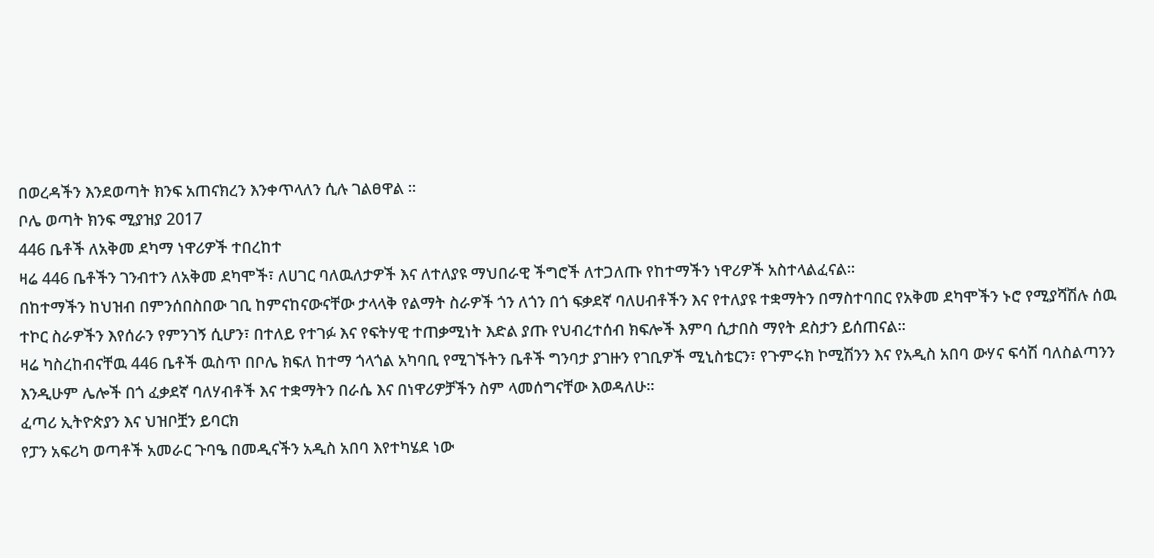በወረዳችን እንደወጣት ክንፍ አጠናክረን እንቀጥላለን ሲሉ ገልፀዋል ።
ቦሌ ወጣት ክንፍ ሚያዝያ 2017
446 ቤቶች ለአቅመ ደካማ ነዋሪዎች ተበረከተ
ዛሬ 446 ቤቶችን ገንብተን ለአቅመ ደካሞች፣ ለሀገር ባለዉለታዎች እና ለተለያዩ ማህበራዊ ችግሮች ለተጋለጡ የከተማችን ነዋሪዎች አስተላልፈናል።
በከተማችን ከህዝብ በምንሰበስበው ገቢ ከምናከናውናቸው ታላላቅ የልማት ስራዎች ጎን ለጎን በጎ ፍቃደኛ ባለሀብቶችን እና የተለያዩ ተቋማትን በማስተባበር የአቅመ ደካሞችን ኑሮ የሚያሻሽሉ ሰዉ ተኮር ስራዎችን እየሰራን የምንገኝ ሲሆን፣ በተለይ የተገፉ እና የፍትሃዊ ተጠቃሚነት እድል ያጡ የህብረተሰብ ክፍሎች እምባ ሲታበስ ማየት ደስታን ይሰጠናል።
ዛሬ ካስረከብናቸዉ 446 ቤቶች ዉስጥ በቦሌ ክፍለ ከተማ ጎላጎል አካባቢ የሚገኙትን ቤቶች ግንባታ ያገዙን የገቢዎች ሚኒስቴርን፣ የጉምሩክ ኮሚሽንን እና የአዲስ አበባ ውሃና ፍሳሽ ባለስልጣንን እንዲሁም ሌሎች በጎ ፈቃደኛ ባለሃብቶች እና ተቋማትን በራሴ እና በነዋሪዎቻችን ስም ላመሰግናቸው እወዳለሁ።
ፈጣሪ ኢትዮጵያን እና ህዝቦቿን ይባርክ
የፓን አፍሪካ ወጣቶች አመራር ጉባዔ በመዲናችን አዲስ አበባ እየተካሄደ ነው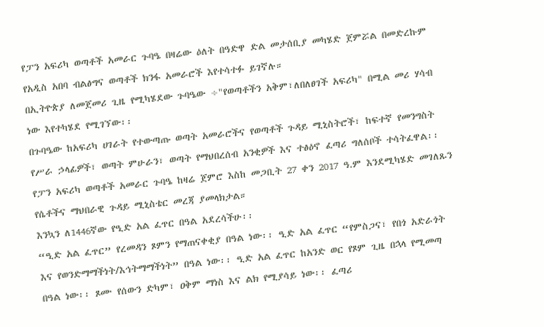የፓን አፍሪካ ወጣቶች አመራር ጉባዔ በዛሬው ዕለት በዓድዋ ድል መታሰቢያ መካሄድ ጀምሯል በመድረኩም የአዲስ አበባ ብልፅግና ወጣቶች ክንፋ አመራሮች እየተሳተፉ ይገኛሉ።
በኢትዮጵያ ለመጀመሪ ጊዜ የሚካሄደው ጉባዔው ÷"የወጣቶችን አቅም፣ለበለፀገች አፍሪካ" በሚል መሪ ሃሳብ ነው እየተካሄደ የሚገኘው፡፡
በጉባዔው ከአፍሪካ ሀገራት የተውጣጡ ወጣት አመራሮችና የወጣቶች ጉዳይ ሚኒስትሮች፣ ከፍተኛ የመንግስት የሥራ ኃላፊዎች፣ ወጣት ምሁራን፣ ወጣት የማህበረሰብ አንቂዎች እና ተፅዕኖ ፈጣሪ ግለሰቦች ተሳትፈዋል፡፡
የፓን አፍሪካ ወጣቶች አመራር ጉባዔ ከዛሬ ጀምሮ እስከ መጋቢት 27 ቀን 2017 ዓ.ም እንደሚካሄድ መገለጹን የሴቶችና ማህበራዊ ጉዳይ ሚኒስቴር መረጃ ያመላክታል።
እንኳን ለ1446ኛው የዒድ አል ፈጥር በዓል አደረሳችሁ፡፡
“ዒድ አል ፈጥር” የረመዳን ጾምን የማጠናቀቂያ በዓል ነው፡፡ ዒድ አል ፈጥር “የምስጋና፣ የበጎ አድራጎት እና የወንድማማችነት/እኅትማማችነት” በዓል ነው፡፡ ዒድ አል ፈጥር ከአንድ ወር የጾም ጊዜ በኋላ የሚመጣ በዓል ነው፡፡ ጾሙ የሰውን ድካም፣ ዐቅም ማነስ እና ልክ የሚያሳይ ነው፡፡ ፈጣሪ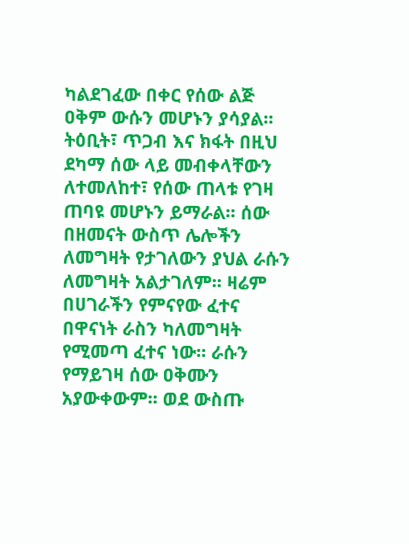ካልደገፈው በቀር የሰው ልጅ ዐቅም ውሱን መሆኑን ያሳያል፡፡ ትዕቢት፣ ጥጋብ እና ክፋት በዚህ ደካማ ሰው ላይ መብቀላቸውን ለተመለከተ፣ የሰው ጠላቱ የገዛ ጠባዩ መሆኑን ይማራል፡፡ ሰው በዘመናት ውስጥ ሌሎችን ለመግዛት የታገለውን ያህል ራሱን ለመግዛት አልታገለም፡፡ ዛሬም በሀገራችን የምናየው ፈተና በዋናነት ራስን ካለመግዛት የሚመጣ ፈተና ነው፡፡ ራሱን የማይገዛ ሰው ዐቅሙን አያውቀውም፡፡ ወደ ውስጡ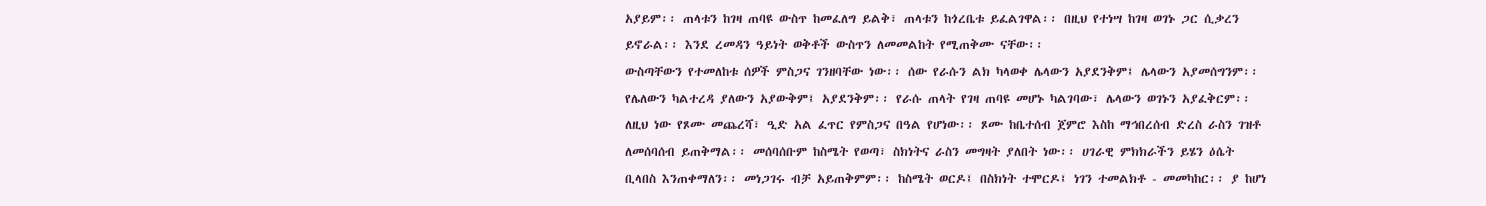አያይም፡፡ ጠላቱን ከገዛ ጠባዩ ውስጥ ከመፈለግ ይልቅ፣ ጠላቱን ከጎረቤቱ ይፈልገዋል፡፡ በዚህ የተነሣ ከገዛ ወገኑ ጋር ሲቃረን ይኖራል፡፡ እንደ ረመዳን ዓይነት ወቅቶች ውስጥን ለመመልከት የሚጠቅሙ ናቸው፡፡
ውስጣቸውን የተመለከቱ ሰዎች ምስጋና ገንዘባቸው ነው፡፡ ሰው የራሱን ልክ ካላወቀ ሌላውን አያደንቅም፤ ሌላውን አያመሰግንም፡፡ የሌለውን ካልተረዳ ያለውን አያውቅም፤ አያደንቅም፡፡ የራሱ ጠላት የገዛ ጠባዩ መሆኑ ካልገባው፣ ሌላውን ወገኑን አያፈቅርም፡፡ ለዚህ ነው የጾሙ መጨረሻ፣ ዒድ አል ፈጥር የምስጋና በዓል የሆነው፡፡ ጾሙ ከቤተሰብ ጀምሮ እስከ ማኅበረሰብ ድረስ ራስን ገዝቶ ለመሰባሰብ ይጠቅማል፡፡ መሰባሰቡም ከስሜት የወጣ፣ ስክነትና ራስን መግዛት ያለበት ነው፡፡ ሀገራዊ ምክክራችን ይሄን ዕሴት ቢላበስ እንጠቀማለን፡፡ መነጋገሩ ብቻ አይጠቅምም፡፡ ከስሜት ወርዶ፤ በስክነት ተሞርዶ፤ ነገን ተመልክቶ - መመካከር፡፡ ያ ከሆነ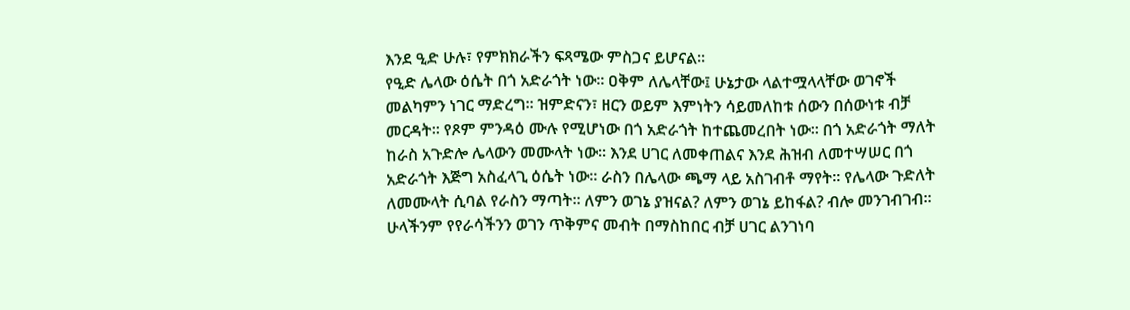እንደ ዒድ ሁሉ፣ የምክክራችን ፍጻሜው ምስጋና ይሆናል፡፡
የዒድ ሌላው ዕሴት በጎ አድራጎት ነው፡፡ ዐቅም ለሌላቸው፤ ሁኔታው ላልተሟላላቸው ወገኖች መልካምን ነገር ማድረግ፡፡ ዝምድናን፣ ዘርን ወይም እምነትን ሳይመለከቱ ሰውን በሰውነቱ ብቻ መርዳት፡፡ የጾም ምንዳዕ ሙሉ የሚሆነው በጎ አድራጎት ከተጨመረበት ነው፡፡ በጎ አድራጎት ማለት ከራስ አጉድሎ ሌላውን መሙላት ነው፡፡ እንደ ሀገር ለመቀጠልና እንደ ሕዝብ ለመተሣሠር በጎ አድራጎት እጅግ አስፈላጊ ዕሴት ነው፡፡ ራስን በሌላው ጫማ ላይ አስገብቶ ማየት፡፡ የሌላው ጉድለት ለመሙላት ሲባል የራስን ማጣት፡፡ ለምን ወገኔ ያዝናል? ለምን ወገኔ ይከፋል? ብሎ መንገብገብ፡፡
ሁላችንም የየራሳችንን ወገን ጥቅምና መብት በማስከበር ብቻ ሀገር ልንገነባ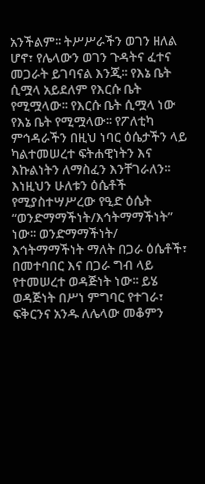አንችልም፡፡ ትሥሥራችን ወገን ዘለል ሆኖ፣ የሌላውን ወገን ጉዳትና ፈተና መጋራት ይገባናል እንጂ፡፡ የእኔ ቤት ሲሟላ አይደለም የእርሱ ቤት የሚሟላው፡፡ የእርሱ ቤት ሲሟላ ነው የእኔ ቤት የሚሟላው፡፡ የፖለቲካ ምኅዳራችን በዚህ ነባር ዕሴታችን ላይ ካልተመሠረተ ፍትሐዊነትን እና እኩልነትን ለማስፈን እንቸገራለን፡፡
እነዚህን ሁለቱን ዕሴቶች የሚያስተሣሥረው የዒድ ዕሴት “ወንድማማችነት/እኅትማማችነት” ነው፡፡ ወንድማማችነት/ እኅትማማችነት ማለት በጋራ ዕሴቶች፣ በመተባበር እና በጋራ ግብ ላይ የተመሠረተ ወዳጅነት ነው፡፡ ይሄ ወዳጅነት በሥነ ምግባር የተገራ፣ ፍቅርንና አንዱ ለሌላው መቆምን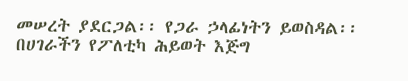መሠረት ያደርጋል፡፡ የጋራ ኃላፊነትን ይወስዳል፡፡ በሀገራችን የፖለቲካ ሕይወት እጅግ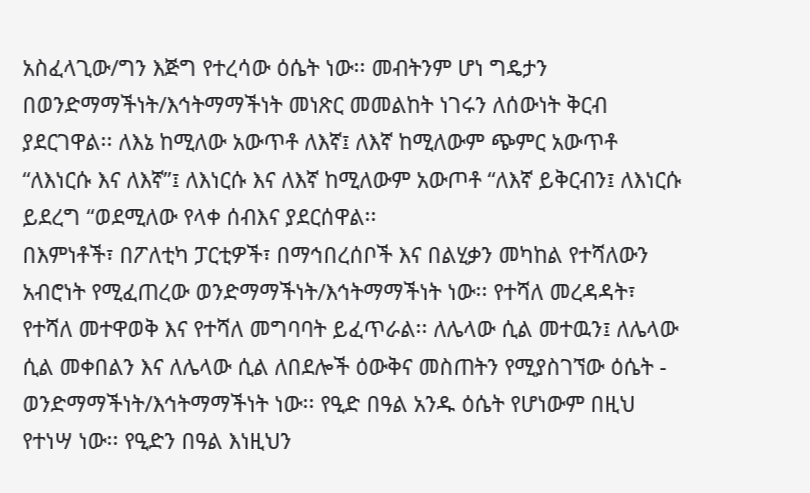አስፈላጊው/ግን እጅግ የተረሳው ዕሴት ነው፡፡ መብትንም ሆነ ግዴታን በወንድማማችነት/እኅትማማችነት መነጽር መመልከት ነገሩን ለሰውነት ቅርብ ያደርገዋል፡፡ ለእኔ ከሚለው አውጥቶ ለእኛ፤ ለእኛ ከሚለውም ጭምር አውጥቶ “ለእነርሱ እና ለእኛ”፤ ለእነርሱ እና ለእኛ ከሚለውም አውጦቶ “ለእኛ ይቅርብን፤ ለእነርሱ ይደረግ “ወደሚለው የላቀ ሰብእና ያደርሰዋል፡፡
በእምነቶች፣ በፖለቲካ ፓርቲዎች፣ በማኅበረሰቦች እና በልሂቃን መካከል የተሻለውን አብሮነት የሚፈጠረው ወንድማማችነት/እኅትማማችነት ነው፡፡ የተሻለ መረዳዳት፣ የተሻለ መተዋወቅ እና የተሻለ መግባባት ይፈጥራል፡፡ ለሌላው ሲል መተዉን፤ ለሌላው ሲል መቀበልን እና ለሌላው ሲል ለበደሎች ዕውቅና መስጠትን የሚያስገኘው ዕሴት - ወንድማማችነት/እኅትማማችነት ነው፡፡ የዒድ በዓል አንዱ ዕሴት የሆነውም በዚህ የተነሣ ነው፡፡ የዒድን በዓል እነዚህን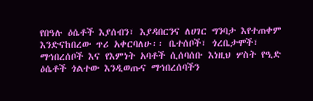የበዓሉ ዕሴቶች እያሰብን፣ እያዳበርንና ለሀገር ግንባታ እየተጠቀም እንድናከበረው ጥሪ አቀርባለሁ፡፡ ቤተሰቦች፣ ጎረቤታሞች፣ ማኅበረሰቦች እና የእምነት አባቶች ሲሰባሰቡ እነዚህ ሦስት የዒድ ዕሴቶች ጎልተው እንዲወጡና ማኅበረሰባችን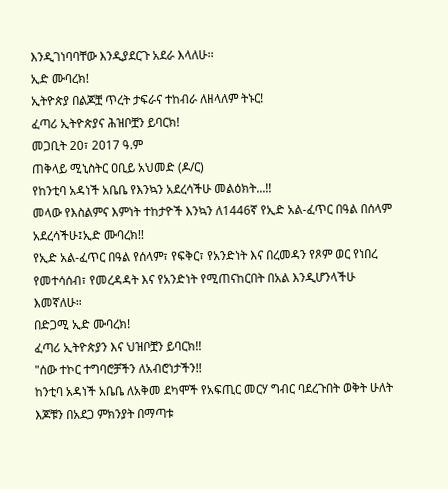እንዲገነባባቸው እንዲያደርጉ አደራ እላለሁ፡፡
ኢድ ሙባረክ!
ኢትዮጵያ በልጆቿ ጥረት ታፍራና ተከብራ ለዘላለም ትኑር!
ፈጣሪ ኢትዮጵያና ሕዝቦቿን ይባርክ!
መጋቢት 20፣ 2017 ዓ.ም
ጠቅላይ ሚኒስትር ዐቢይ አህመድ (ዶ/ር)
የከንቲባ አዳነች አቤቤ የእንኳን አደረሳችሁ መልዕክት...!!
መላው የእስልምና እምነት ተከታዮች እንኳን ለ1446ኛ የኢድ አል-ፈጥር በዓል በሰላም አደረሳችሁ፤ኢድ ሙባረክ!!
የኢድ አል-ፈጥር በዓል የሰላም፣ የፍቅር፣ የአንድነት እና በረመዳን የጾም ወር የነበረ የመተሳሰብ፣ የመረዳዳት እና የአንድነት የሚጠናከርበት በአል እንዲሆንላችሁ እመኛለሁ።
በድጋሚ ኢድ ሙባረክ!
ፈጣሪ ኢትዮጵያን እና ህዝቦቿን ይባርክ!!
"ሰው ተኮር ተግባሮቻችን ለአብሮነታችን!!
ከንቲባ አዳነች አቤቤ ለአቅመ ደካሞች የአፍጢር መርሃ ግብር ባደረጉበት ወቅት ሁለት እጆቹን በአደጋ ምክንያት በማጣቱ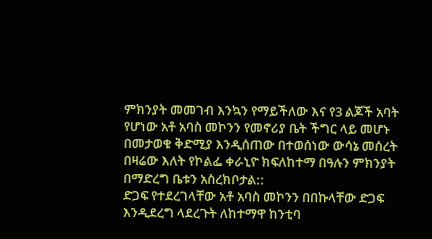ምክንያት መመገብ እንኳን የማይችለው እና የ3 ልጆች አባት የሆነው አቶ አባስ መኮንን የመኖሪያ ቤት ችግር ላይ መሆኑ በመታወቁ ቅድሚያ እንዲሰጠው በተወሰነው ውሳኔ መሰረት በዛሬው እለት የኮልፌ ቀራኒዮ ክፍለከተማ በዓሉን ምክንያት በማድረግ ቤቱን አስረክቦታል::
ድጋፍ የተደረገላቸው አቶ አባስ መኮንን በበኩላቸው ድጋፍ እንዲደረግ ላደረጉት ለከተማዋ ከንቲባ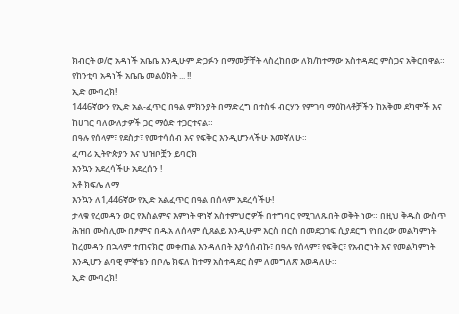ክብርት ወ/ሮ አዳነች አቤቤ እንዲሁም ድጋፉን በማመቻቸት ላስረከበው ለክ/ከተማው አስተዳደር ምስጋና አቅርበዋል።
የከንቲባ አዳነች አቤቤ መልዕክት ... !!
ኢድ ሙባረክ!
1446ኛውን የኢድ አል-ፈጥር በዓል ምክንያት በማድረግ በተስፋ ብርሃን የምገባ ማዕከላቶቻችን ከአቅመ ደካሞች እና ከሀገር ባለውለታዎች ጋር ማዕድ ተጋርተናል።
በዓሉ የሰላም፣ የደስታ፣ የመተሳሰብ እና የፍቅር እንዲሆንላችሁ እመኛለሁ።
ፈጣሪ ኢትዮጵያን እና ህዝቦቿን ይባርክ
እንኳን አደረሳችሁ አደረሰን !
አቶ ክፍሌ ለማ
እንኳን ለ1,446ኛው የኢድ አልፈጥር በዓል በሰላም አደረሳችሁ!
ታላቁ የረመዳን ወር የእስልምና እምነት ዋነኛ አስተምህሮዎች በተግባር የሚገለጹበት ወቅት ነው። በዚህ ቅዱስ ውስጥ ሕዝበ ሙስሊሙ በፆምና በዱአ ለሰላም ሲጸልይ እንዲሁም እርስ በርስ በመደጋገፍ ሲያደርግ የነበረው መልካምነት ከረመዳን በኋላም ተጠናክሮ መቀጠል እንዳለበት እያሳሰብኩ፣ በዓሉ የሰላም፣ የፍቅር፣ የአብሮነት እና የመልካምነት እንዲሆን ልባዊ ምኞቴን በቦሌ ክፍለ ከተማ አስተዳደር ስም ለመግለጽ እወዳለሁ።
ኢድ ሙባረክ!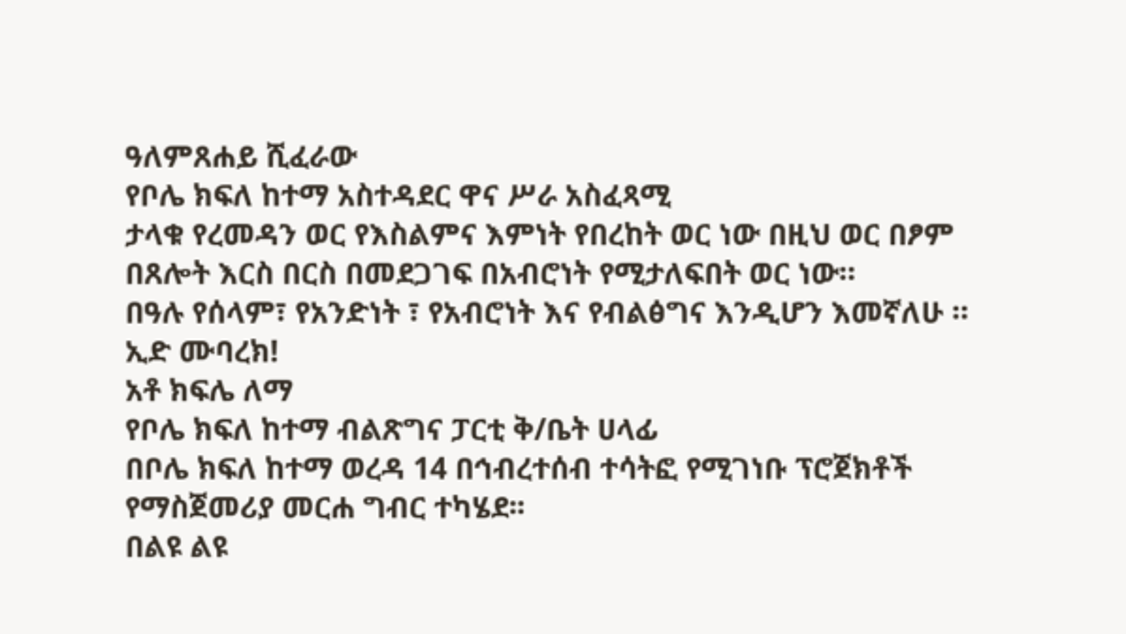ዓለምጸሐይ ሺፈራው
የቦሌ ክፍለ ከተማ አስተዳደር ዋና ሥራ አስፈጻሚ
ታላቁ የረመዳን ወር የእስልምና እምነት የበረከት ወር ነው በዚህ ወር በፆም በጸሎት እርስ በርስ በመደጋገፍ በአብሮነት የሚታለፍበት ወር ነው።
በዓሉ የሰላም፣ የአንድነት ፣ የአብሮነት እና የብልፅግና እንዲሆን እመኛለሁ ።
ኢድ ሙባረክ!
አቶ ክፍሌ ለማ
የቦሌ ክፍለ ከተማ ብልጽግና ፓርቲ ቅ/ቤት ሀላፊ
በቦሌ ክፍለ ከተማ ወረዳ 14 በኅብረተሰብ ተሳትፎ የሚገነቡ ፕሮጀክቶች የማስጀመሪያ መርሐ ግብር ተካሄደ፡፡
በልዩ ልዩ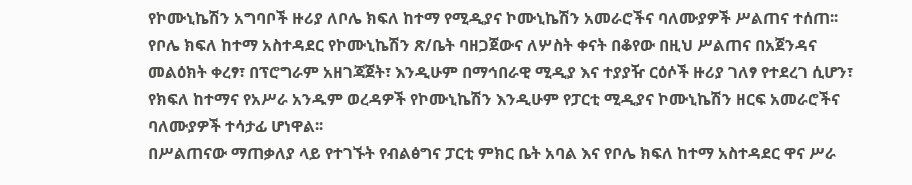የኮሙኒኬሽን አግባቦች ዙሪያ ለቦሌ ክፍለ ከተማ የሚዲያና ኮሙኒኬሽን አመራሮችና ባለሙያዎች ሥልጠና ተሰጠ፡፡
የቦሌ ክፍለ ከተማ አስተዳደር የኮሙኒኬሽን ጽ/ቤት ባዘጋጀውና ለሦስት ቀናት በቆየው በዚህ ሥልጠና በአጀንዳና መልዕክት ቀረፃ፣ በፕሮግራም አዘገጃጀት፣ እንዲሁም በማኅበራዊ ሚዲያ እና ተያያዥ ርዕሶች ዙሪያ ገለፃ የተደረገ ሲሆን፣ የክፍለ ከተማና የአሥራ አንዱም ወረዳዎች የኮሙኒኬሽን እንዲሁም የፓርቲ ሚዲያና ኮሙኒኬሽን ዘርፍ አመራሮችና ባለሙያዎች ተሳታፊ ሆነዋል፡፡
በሥልጠናው ማጠቃለያ ላይ የተገኙት የብልፅግና ፓርቲ ምክር ቤት አባል እና የቦሌ ክፍለ ከተማ አስተዳደር ዋና ሥራ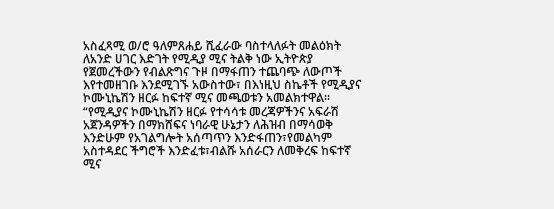አስፈጻሚ ወ/ሮ ዓለምጸሐይ ሺፈራው ባስተላለፉት መልዕክት ለአንድ ሀገር እድገት የሚዲያ ሚና ትልቅ ነው ኢትዮጵያ የጀመረችውን የብልጽግና ጉዞ በማፋጠን ተጨባጭ ለውጦች እየተመዘገቡ እንደሚገኙ አውስተው፣ በእነዚህ ስኬቶች የሚዲያና ኮሙኒኬሽን ዘርፉ ከፍተኛ ሚና መጫወቱን አመልክተዋል፡፡
“የሚዲያና ኮሙኒኬሽን ዘርፉ የተሳሳቱ መረጃዎችንና አፍራሽ አጀንዳዎችን በማክሸፍና ነባራዊ ሁኔታን ለሕዝብ በማሳወቅ እንድሁም የአገልግሎት አሰጣጥን እንድፋጠን፣የመልካም አስተዳደር ችግሮች እንድፈቱ፣ብልሹ አሰራርን ለመቅረፍ ከፍተኛ ሚና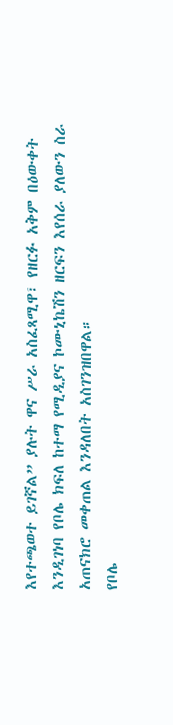እየተጫወተ ይገኛል” ያሉት ዋና ሥራ አስፈጻሚዋ፣ የዘርፉ አቅም በዕውቀት እንዲገነባ የቦሌ ክፍለ ከተማ የሚዲያና ኮሙኒኬሽን ዘርፍን እየሰራ ያለውን ስራ አጠናክሮ መቀጠል እንዳለበት አስገንዝበዋል።
የቦሌ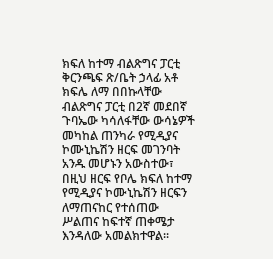ክፍለ ከተማ ብልጽግና ፓርቲ ቅርንጫፍ ጽ/ቤት ኃላፊ አቶ ክፍሌ ለማ በበኩላቸው ብልጽግና ፓርቲ በ2ኛ መደበኛ ጉባኤው ካሳለፋቸው ውሳኔዎች መካከል ጠንካራ የሚዲያና ኮሙኒኬሽን ዘርፍ መገንባት አንዱ መሆኑን አውስተው፣ በዚህ ዘርፍ የቦሌ ክፍለ ከተማ የሚዲያና ኮሙኒኬሽን ዘርፍን ለማጠናከር የተሰጠው ሥልጠና ከፍተኛ ጠቀሜታ እንዳለው አመልክተዋል፡፡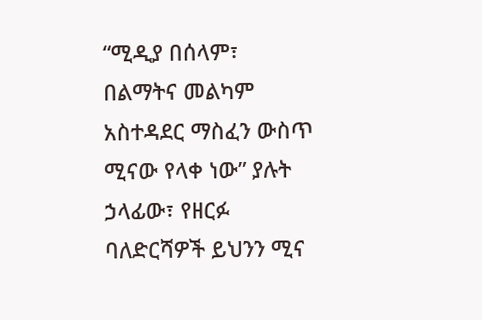“ሚዲያ በሰላም፣ በልማትና መልካም አስተዳደር ማስፈን ውስጥ ሚናው የላቀ ነው” ያሉት ኃላፊው፣ የዘርፉ ባለድርሻዎች ይህንን ሚና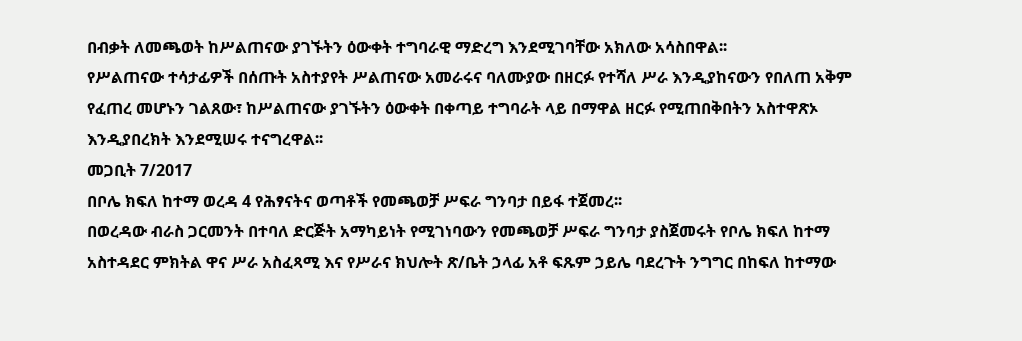በብቃት ለመጫወት ከሥልጠናው ያገኙትን ዕውቀት ተግባራዊ ማድረግ እንደሚገባቸው አክለው አሳስበዋል፡፡
የሥልጠናው ተሳታፊዎች በሰጡት አስተያየት ሥልጠናው አመራሩና ባለሙያው በዘርፉ የተሻለ ሥራ እንዲያከናውን የበለጠ አቅም የፈጠረ መሆኑን ገልጸው፣ ከሥልጠናው ያገኙትን ዕውቀት በቀጣይ ተግባራት ላይ በማዋል ዘርፉ የሚጠበቅበትን አስተዋጽኦ እንዲያበረክት እንደሚሠሩ ተናግረዋል፡፡
መጋቢት 7/2017
በቦሌ ክፍለ ከተማ ወረዳ 4 የሕፃናትና ወጣቶች የመጫወቻ ሥፍራ ግንባታ በይፋ ተጀመረ፡፡
በወረዳው ብራስ ጋርመንት በተባለ ድርጅት አማካይነት የሚገነባውን የመጫወቻ ሥፍራ ግንባታ ያስጀመሩት የቦሌ ክፍለ ከተማ አስተዳደር ምክትል ዋና ሥራ አስፈጻሚ እና የሥራና ክህሎት ጽ/ቤት ኃላፊ አቶ ፍጹም ኃይሌ ባደረጉት ንግግር በከፍለ ከተማው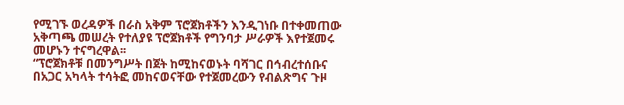የሚገኙ ወረዳዎች በራስ አቅም ፕሮጀክቶችን እንዲገነቡ በተቀመጠው አቅጣጫ መሠረት የተለያዩ ፕሮጀክቶች የግንባታ ሥራዎች እየተጀመሩ መሆኑን ተናግረዋል፡፡
“ፕሮጀክቶቹ በመንግሥት በጀት ከሚከናወኑት ባሻገር በኅብረተሰቡና በአጋር አካላት ተሳትፎ መከናወናቸው የተጀመረውን የብልጽግና ጉዞ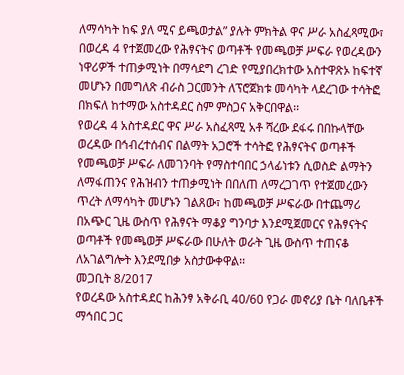ለማሳካት ከፍ ያለ ሚና ይጫወታል” ያሉት ምክትል ዋና ሥራ አስፈጻሚው፣ በወረዳ 4 የተጀመረው የሕፃናትና ወጣቶች የመጫወቻ ሥፍራ የወረዳውን ነዋሪዎች ተጠቃሚነት በማሳደግ ረገድ የሚያበረክተው አስተዋጽኦ ከፍተኛ መሆኑን በመግለጽ ብራስ ጋርመንት ለፕሮጀክቱ መሳካት ላደረገው ተሳትፎ በክፍለ ከተማው አስተዳደር ስም ምስጋና አቅርበዋል፡፡
የወረዳ 4 አስተዳደር ዋና ሥራ አስፈጻሚ አቶ ሻረው ደፋሩ በበኩላቸው ወረዳው በኅብረተሰብና በልማት አጋሮች ተሳትፎ የሕፃናትና ወጣቶች የመጫወቻ ሥፍራ ለመገንባት የማስተባበር ኃላፊነቱን ሲወስድ ልማትን ለማፋጠንና የሕዝብን ተጠቃሚነት በበለጠ ለማረጋገጥ የተጀመረውን ጥረት ለማሳካት መሆኑን ገልጸው፣ ከመጫወቻ ሥፍራው በተጨማሪ በአጭር ጊዜ ውስጥ የሕፃናት ማቆያ ግንባታ እንደሚጀመርና የሕፃናትና ወጣቶች የመጫወቻ ሥፍራው በሁለት ወራት ጊዜ ውስጥ ተጠናቆ ለአገልግሎት እንደሚበቃ አስታውቀዋል፡፡
መጋቢት 8/2017
የወረዳው አስተዳደር ከሕንፃ አቅራቢ 40/60 የጋራ መኖሪያ ቤት ባለቤቶች ማኅበር ጋር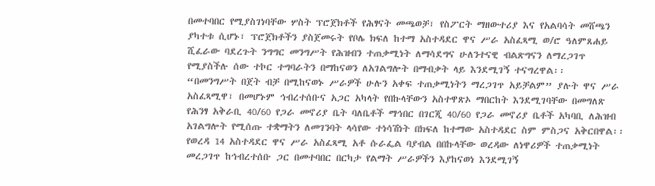በመተባበር የሚያስገነባቸው ሦስት ፕሮጀክቶች የሕፃናት መጫወቻ፣ የስፖርት ማዘውተሪያ እና የአልባሳት መሸጫን ያካተቱ ሲሆኑ፣ ፕሮጀክቶችን ያስጀመሩት የቦሌ ክፍለ ከተማ አስተዳደር ዋና ሥራ አስፈጻሚ ወ/ሮ ዓለምጸሐይ ሺፈራው ባደረጉት ንግግር መንግሥት የሕዝብን ተጠቃሚነት ለማሳደግና ሁለንተናዊ ብልጽግናን ለማረጋገጥ የሚያስችሉ ሰው ተኮር ተግባራትን በማከናወን ለአገልግሎት በማብቃት ላይ እንደሚገኝ ተናግረዋል፡፡
“በመንግሥት በጀት ብቻ በሚከናወኑ ሥራዎች ሁሉን አቀፍ ተጠቃሚነትን ማረጋገጥ አይቻልም” ያሉት ዋና ሥራ አስፈጻሚዋ፣ በመሆኑም ኅብረተሰቡና አጋር አካላት የበኩላቸውን አስተዋጽኦ ማበርከት እንደሚገባቸው በመግለጽ የሕንፃ አቅራቢ 40/60 የጋራ መኖሪያ ቤት ባለቤቶች ማኅበር በገርጂ 40/60 የጋራ መኖሪያ ቤቶች አካባቢ ለሕዝብ አገልግሎት የሚሰጡ ተቋማትን ለመገንባት ላሳየው ተነሳሽነት በክፍለ ከተማው አስተዳደር ስም ምስጋና አቅርበዋል፡፡
የወረዳ 14 አስተዳደር ዋና ሥራ አስፈጻሚ አቶ ሱራፌል ባያብል በበኩላቸው ወረዳው ለነዋሪዎች ተጠቃሚነት መረጋገጥ ከኅብረተሰቡ ጋር በመተባበር በርካታ የልማት ሥራዎችን እያከናወነ እንደሚገኝ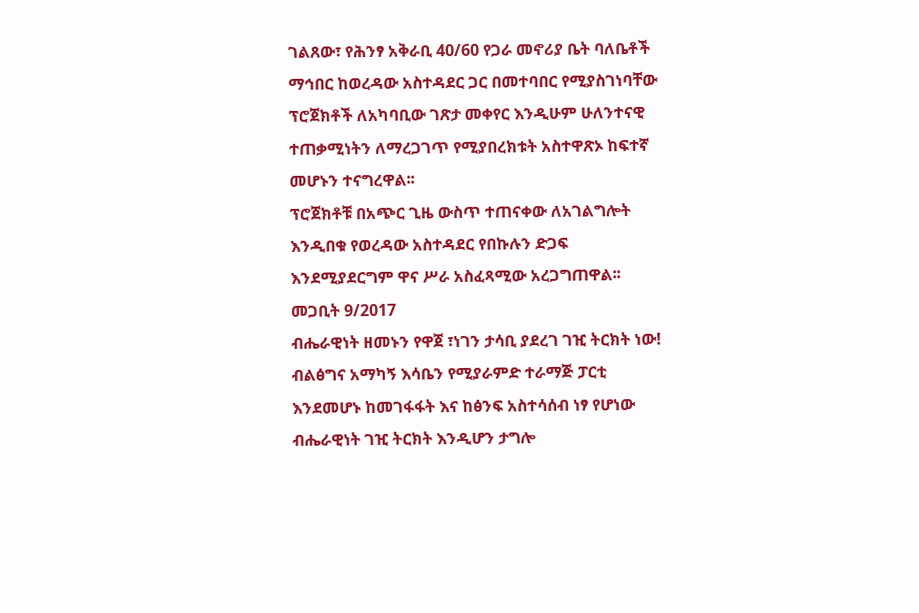ገልጸው፣ የሕንፃ አቅራቢ 40/60 የጋራ መኖሪያ ቤት ባለቤቶች ማኅበር ከወረዳው አስተዳደር ጋር በመተባበር የሚያስገነባቸው ፕሮጀክቶች ለአካባቢው ገጽታ መቀየር እንዲሁም ሁለንተናዊ ተጠቃሚነትን ለማረጋገጥ የሚያበረክቱት አስተዋጽኦ ከፍተኛ መሆኑን ተናግረዋል፡፡
ፕሮጀክቶቹ በአጭር ጊዜ ውስጥ ተጠናቀው ለአገልግሎት እንዲበቁ የወረዳው አስተዳደር የበኩሉን ድጋፍ እንደሚያደርግም ዋና ሥራ አስፈጻሚው አረጋግጠዋል፡፡
መጋቢት 9/2017
ብሔራዊነት ዘመኑን የዋጀ ፣ነገን ታሳቢ ያደረገ ገዢ ትርክት ነው!
ብልፅግና አማካኝ እሳቤን የሚያራምድ ተራማጅ ፓርቲ እንደመሆኑ ከመገፋፋት እና ከፅንፍ አስተሳሰብ ነፃ የሆነው ብሔራዊነት ገዢ ትርክት እንዲሆን ታግሎ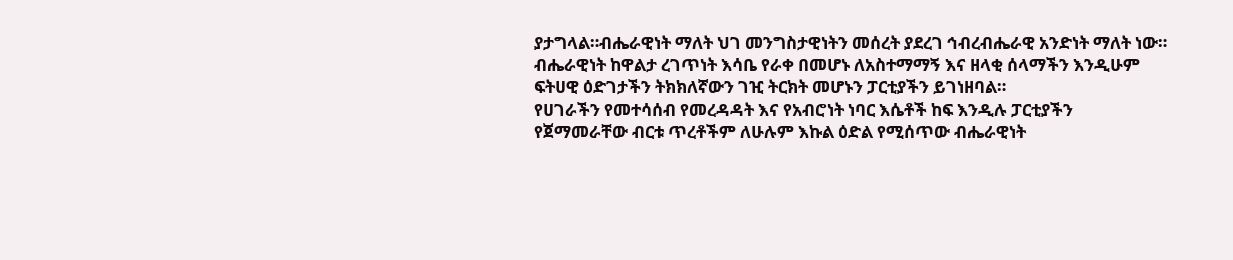ያታግላል።ብሔራዊነት ማለት ህገ መንግስታዊነትን መሰረት ያደረገ ኅብረብሔራዊ አንድነት ማለት ነው።
ብሔራዊነት ከዋልታ ረገጥነት እሳቤ የራቀ በመሆኑ ለአስተማማኝ እና ዘላቂ ሰላማችን እንዲሁም ፍትሀዊ ዕድገታችን ትክክለኛውን ገዢ ትርክት መሆኑን ፓርቲያችን ይገነዘባል።
የሀገራችን የመተሳሰብ የመረዳዳት እና የአብሮነት ነባር እሴቶች ከፍ እንዲሉ ፓርቲያችን የጀማመራቸው ብርቱ ጥረቶችም ለሁሉም እኩል ዕድል የሚሰጥው ብሔራዊነት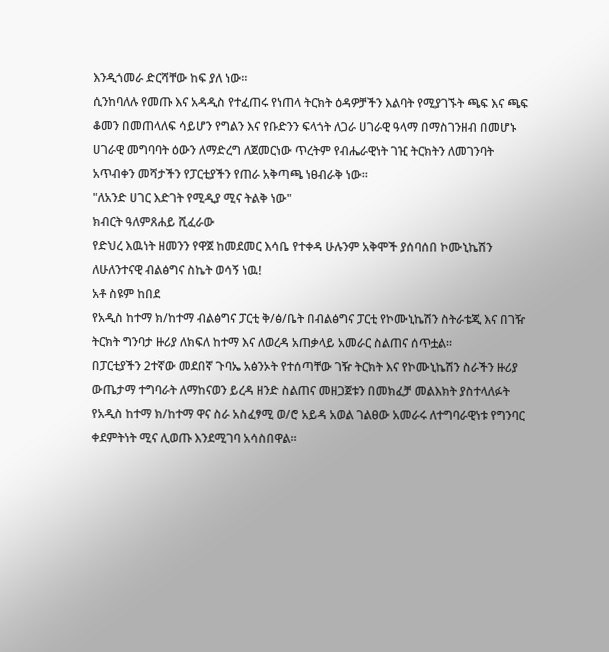እንዲጎመራ ድርሻቸው ከፍ ያለ ነው።
ሲንከባለሉ የመጡ እና አዳዲስ የተፈጠሩ የነጠላ ትርክት ዕዳዎቻችን እልባት የሚያገኙት ጫፍ እና ጫፍ ቆመን በመጠላለፍ ሳይሆን የግልን እና የቡድንን ፍላጎት ለጋራ ሀገራዊ ዓላማ በማስገንዘብ በመሆኑ ሀገራዊ መግባባት ዕውን ለማድረግ ለጀመርነው ጥረትም የብሔራዊነት ገዢ ትርክትን ለመገንባት አጥብቀን መሻታችን የፓርቲያችን የጠራ አቅጣጫ ነፀብራቅ ነው።
"ለአንድ ሀገር እድገት የሚዲያ ሚና ትልቅ ነው"
ክብርት ዓለምጸሐይ ሺፈራው
የድህረ እዉነት ዘመንን የዋጀ ከመደመር እሳቤ የተቀዳ ሁሉንም አቅሞች ያሰባሰበ ኮሙኒኬሽን ለሁለንተናዊ ብልፅግና ስኬት ወሳኝ ነዉ!
አቶ ስዩም ከበደ
የአዲስ ከተማ ክ/ከተማ ብልፅግና ፓርቲ ቅ/ፅ/ቤት በብልፅግና ፓርቲ የኮሙኒኬሽን ስትራቴጂ እና በገዥ ትርክት ግንባታ ዙሪያ ለክፍለ ከተማ እና ለወረዳ አጠቃላይ አመራር ስልጠና ሰጥቷል።
በፓርቲያችን 2ተኛው መደበኛ ጉባኤ አፅንኦት የተሰጣቸው ገዥ ትርክት እና የኮሙኒኬሽን ስራችን ዙሪያ ውጤታማ ተግባራት ለማከናወን ይረዳ ዘንድ ስልጠና መዘጋጀቱን በመክፈቻ መልእክት ያስተላለፉት የአዲስ ከተማ ክ/ከተማ ዋና ስራ አስፈፃሚ ወ/ሮ አይዳ አወል ገልፀው አመራሩ ለተግባራዊነቱ የግንባር ቀደምትነት ሚና ሊወጡ እንደሚገባ አሳስበዋል።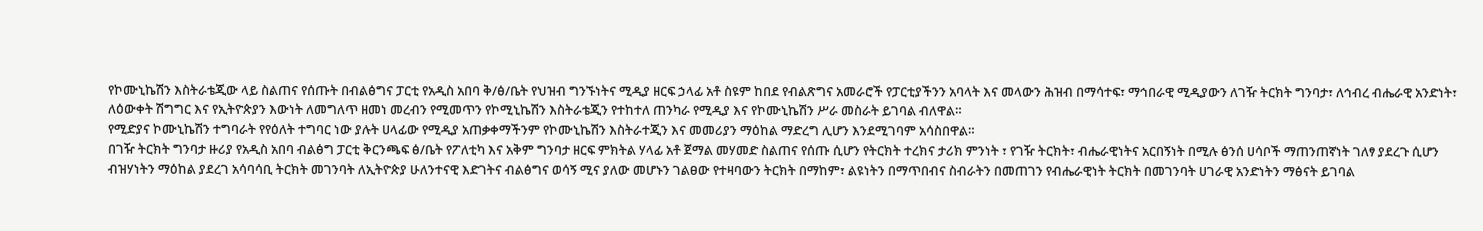የኮሙኒኬሽን እስትራቴጂው ላይ ስልጠና የሰጡት በብልፅግና ፓርቲ የአዲስ አበባ ቅ/ፅ/ቤት የህዝብ ግንኙነትና ሚዲያ ዘርፍ ኃላፊ አቶ ስዩም ከበደ የብልጽግና አመራሮች የፓርቲያችንን አባላት እና መላውን ሕዝብ በማሳተፍ፣ ማኅበራዊ ሚዲያውን ለገዥ ትርክት ግንባታ፣ ለኅብረ ብሔራዊ አንድነት፣ ለዕውቀት ሽግግር እና የኢትዮጵያን እውነት ለመግለጥ ዘመነ መረብን የሚመጥን የኮሚኒኬሽን እስትራቴጂን የተከተለ ጠንካራ የሚዲያ እና የኮሙኒኬሽን ሥራ መስራት ይገባል ብለዋል።
የሚድያና ኮሙኒኬሽን ተግባራት የየዕለት ተግባር ነው ያሉት ሀላፊው የሚዲያ አጠቃቀማችንም የኮሙኒኬሽን እስትራተጂን እና መመሪያን ማዕከል ማድረግ ሊሆን እንደሚገባም አሳስበዋል።
በገዥ ትርክት ግንባታ ዙሪያ የአዲስ አበባ ብልፅግ ፓርቲ ቅርንጫፍ ፅ/ቤት የፖለቲካ እና አቅም ግንባታ ዘርፍ ምክትል ሃላፊ አቶ ጀማል መሃመድ ስልጠና የሰጡ ሲሆን የትርክት ተረክና ታሪክ ምንነት ፣ የገዥ ትርክት፣ ብሔራዊነትና አርበኝነት በሚሉ ፅንሰ ሀሳቦች ማጠንጠኛነት ገለፃ ያደረጉ ሲሆን ብዝሃነትን ማዕከል ያደረገ አሳባሳቢ ትርክት መገንባት ለኢትዮጵያ ሁለንተናዊ እድገትና ብልፅግና ወሳኝ ሚና ያለው መሆኑን ገልፀው የተዛባውን ትርክት በማከም፣ ልዩነትን በማጥበብና ስብራትን በመጠገን የብሔራዊነት ትርክት በመገንባት ሀገራዊ አንድነትን ማፅናት ይገባል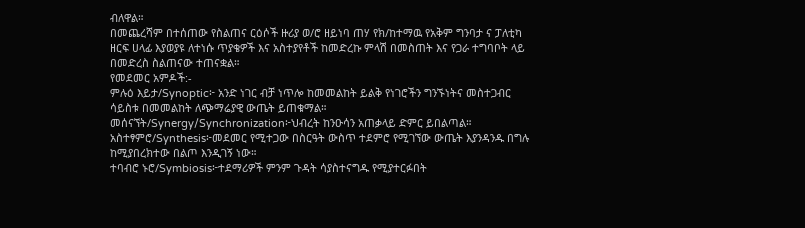ብለዋል።
በመጨረሻም በተሰጠው የስልጠና ርዕሶች ዙሪያ ወ/ሮ ዘይነባ ጠሃ የክ/ከተማዉ የአቅም ግንባታ ና ፓለቲካ ዘርፍ ሀላፊ እያወያዩ ለተነሱ ጥያቄዎች እና አስተያየቶች ከመድረኩ ምላሽ በመስጠት እና የጋራ ተግባቦት ላይ በመድረስ ስልጠናው ተጠናቋል።
የመደመር አምዶች:-
ምሉዕ እይታ/Synoptic፦ አንድ ነገር ብቻ ነጥሎ ከመመልከት ይልቅ የነገሮችን ግንኙነትና መስተጋብር ሳይስቱ በመመልከት ለጭማሬያዊ ውጤት ይጠቁማል።
መሰናኘት/Synergy/Synchronization፦ህብረት ከንዑሳን አጠቃላይ ድምር ይበልጣል።
አስተፃምሮ/Synthesis፦መደመር የሚተጋው በስርዓት ውስጥ ተደምሮ የሚገኘው ውጤት እያንዳንዱ በግሉ ከሚያበረክተው በልጦ እንዲገኝ ነው።
ተባብሮ ኑሮ/Symbiosis፦ተደማሪዎች ምንም ጉዳት ሳያስተናግዱ የሚያተርፉበት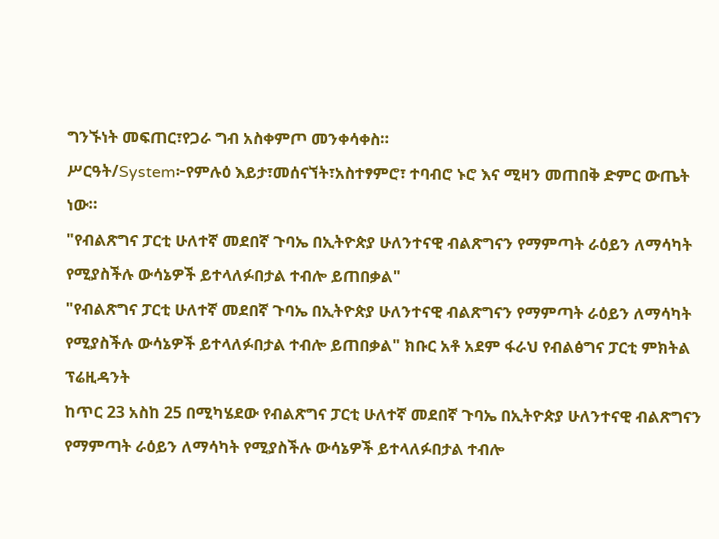ግንኙነት መፍጠር፣የጋራ ግብ አስቀምጦ መንቀሳቀስ።
ሥርዓት/System፦የምሉዕ እይታ፣መሰናኘት፣አስተፃምሮ፣ ተባብሮ ኑሮ እና ሚዛን መጠበቅ ድምር ውጤት ነው።
"የብልጽግና ፓርቲ ሁለተኛ መደበኛ ጉባኤ በኢትዮጵያ ሁለንተናዊ ብልጽግናን የማምጣት ራዕይን ለማሳካት የሚያስችሉ ውሳኔዎች ይተላለፉበታል ተብሎ ይጠበቃል"
"የብልጽግና ፓርቲ ሁለተኛ መደበኛ ጉባኤ በኢትዮጵያ ሁለንተናዊ ብልጽግናን የማምጣት ራዕይን ለማሳካት የሚያስችሉ ውሳኔዎች ይተላለፉበታል ተብሎ ይጠበቃል" ክቡር አቶ አደም ፋራህ የብልፅግና ፓርቲ ምክትል ፕሬዚዳንት
ከጥር 23 አስከ 25 በሚካሄደው የብልጽግና ፓርቲ ሁለተኛ መደበኛ ጉባኤ በኢትዮጵያ ሁለንተናዊ ብልጽግናን የማምጣት ራዕይን ለማሳካት የሚያስችሉ ውሳኔዎች ይተላለፉበታል ተብሎ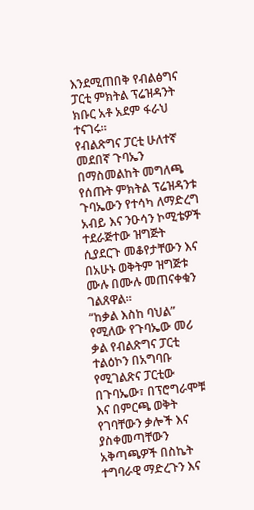እንደሚጠበቅ የብልፅግና ፓርቲ ምክትል ፕሬዝዳንት ክቡር አቶ አደም ፋራህ ተናገሩ።
የብልጽግና ፓርቲ ሁለተኛ መደበኛ ጉባኤን በማስመልከት መግለጫ የሰጡት ምክትል ፕሬዝዳንቱ ጉባኤውን የተሳካ ለማድረግ አብይ እና ንዑሳን ኮሚቴዎች ተደራጅተው ዝግጅት ሲያደርጉ መቆየታቸውን እና በአሁኑ ወቅትም ዝግጅቱ ሙሉ በሙሉ መጠናቀቁን ገልጸዋል።
“ከቃል እስከ ባህል” የሚለው የጉባኤው መሪ ቃል የብልጽግና ፓርቲ ተልዕኮን በአግባቡ የሚገልጽና ፓርቲው በጉባኤው፣ በፕሮግራሞቹ እና በምርጫ ወቅት የገባቸውን ቃሎች እና ያስቀመጣቸውን አቅጣጫዎች በስኬት ተግባራዊ ማድረጉን እና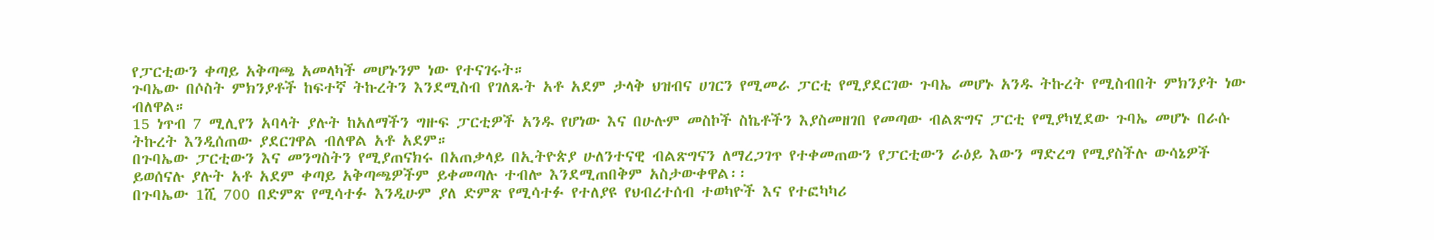የፓርቲውን ቀጣይ አቅጣጫ አመላካች መሆኑንም ነው የተናገሩት።
ጉባኤው በሶስት ምክንያቶች ከፍተኛ ትኩረትን እንደሚስብ የገለጹት አቶ አደም ታላቅ ህዝብና ሀገርን የሚመራ ፓርቲ የሚያደርገው ጉባኤ መሆኑ አንዱ ትኩረት የሚስብበት ምክንያት ነው ብለዋል።
15 ነጥብ 7 ሚሊየን አባላት ያሉት ከአለማችን ግዙፍ ፓርቲዎች አንዱ የሆነው እና በሁሉም መስኮች ስኬቶችን እያስመዘገበ የመጣው ብልጽግና ፓርቲ የሚያካሂደው ጉባኤ መሆኑ በራሱ ትኩረት እንዲሰጠው ያደርገዋል ብለዋል አቶ አደም።
በጉባኤው ፓርቲውን እና መንግስትን የሚያጠናክሩ በአጠቃላይ በኢትዮጵያ ሁለንተናዊ ብልጽግናን ለማረጋገጥ የተቀመጠውን የፓርቲውን ራዕይ እውን ማድረግ የሚያስችሉ ውሳኔዎች ይወሰናሉ ያሉት አቶ አደም ቀጣይ አቅጣጫዎችም ይቀመጣሉ ተብሎ እንደሚጠበቅም አስታውቀዋል፡፡
በጉባኤው 1ሺ 700 በድምጽ የሚሳተፉ እንዲሁም ያለ ድምጽ የሚሳተፉ የተለያዩ የህብረተሰብ ተወካዮች እና የተፎካካሪ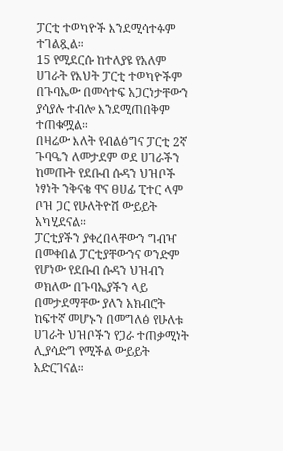ፓርቲ ተወካዮች እንደሚሳተፉም ተገልጿል።
15 የሚደርሱ ከተለያዩ የአለም ሀገራት የእህት ፓርቲ ተወካዮችም በጉባኤው በመሳተፍ አጋርነታቸውን ያሳያሉ ተብሎ እንደሚጠበቅም ተጠቁሟል።
በዛሬው እለት የብልፅግና ፓርቲ 2ኛ ጉባዔን ለመታደም ወደ ሀገራችን ከመጡት የደቡብ ሱዳን ህዝቦች ነፃነት ንቅናቄ ዋና ፀሀፊ ፒተር ላም ቦዝ ጋር የሁለትዮሽ ውይይት አካሂደናል።
ፓርቲያችን ያቀረበላቸውን ግብዣ በመቀበል ፓርቲያቸውንና ወንድም የሆነው የደቡብ ሱዳን ህዝብን ወክለው በጉባኤያችን ላይ በመታደማቸው ያለን አክብሮት ከፍተኛ መሆኑን በመግለፅ የሁለቱ ሀገራት ህዝቦችን የጋራ ተጠቃሚነት ሊያሳድግ የሚችል ውይይት አድርገናል።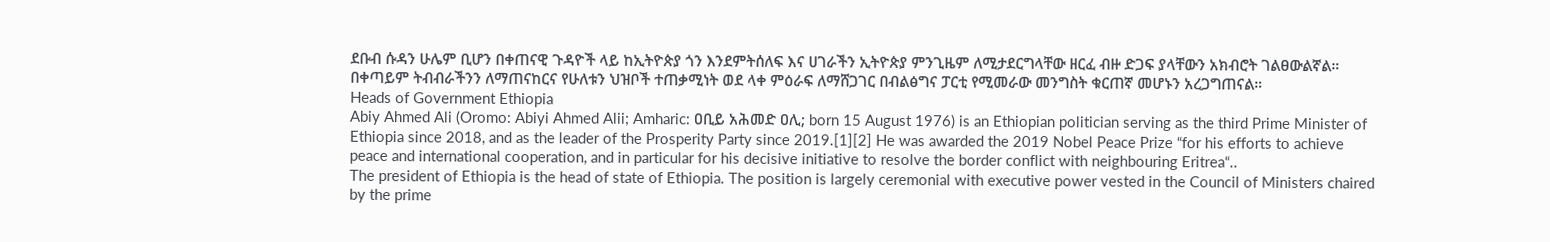ደቡብ ሱዳን ሁሌም ቢሆን በቀጠናዊ ጉዳዮች ላይ ከኢትዮጵያ ጎን እንደምትሰለፍ እና ሀገራችን ኢትዮጵያ ምንጊዜም ለሚታደርግላቸው ዘርፈ ብዙ ድጋፍ ያላቸውን አክብሮት ገልፀውልኛል።
በቀጣይም ትብብራችንን ለማጠናከርና የሁለቱን ህዝቦች ተጠቃሚነት ወደ ላቀ ምዕራፍ ለማሸጋገር በብልፅግና ፓርቲ የሚመራው መንግስት ቁርጠኛ መሆኑን አረጋግጠናል።
Heads of Government Ethiopia
Abiy Ahmed Ali (Oromo: Abiyi Ahmed Alii; Amharic: ዐቢይ አሕመድ ዐሊ; born 15 August 1976) is an Ethiopian politician serving as the third Prime Minister of Ethiopia since 2018, and as the leader of the Prosperity Party since 2019.[1][2] He was awarded the 2019 Nobel Peace Prize “for his efforts to achieve peace and international cooperation, and in particular for his decisive initiative to resolve the border conflict with neighbouring Eritrea“..
The president of Ethiopia is the head of state of Ethiopia. The position is largely ceremonial with executive power vested in the Council of Ministers chaired by the prime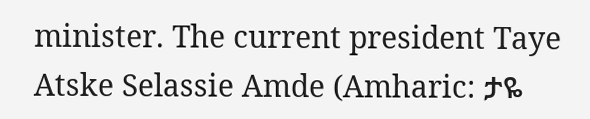minister. The current president Taye Atske Selassie Amde (Amharic: ታዬ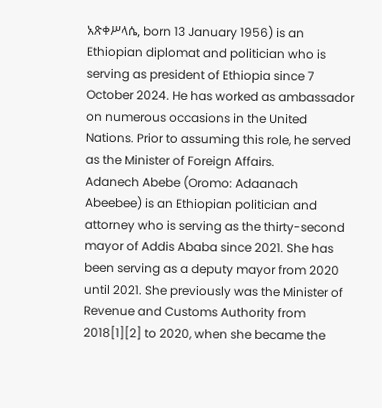አጽቀሥላሴ, born 13 January 1956) is an Ethiopian diplomat and politician who is serving as president of Ethiopia since 7 October 2024. He has worked as ambassador on numerous occasions in the United Nations. Prior to assuming this role, he served as the Minister of Foreign Affairs.
Adanech Abebe (Oromo: Adaanach Abeebee) is an Ethiopian politician and attorney who is serving as the thirty-second mayor of Addis Ababa since 2021. She has been serving as a deputy mayor from 2020 until 2021. She previously was the Minister of Revenue and Customs Authority from 2018[1][2] to 2020, when she became the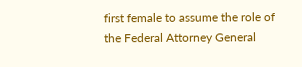first female to assume the role of the Federal Attorney General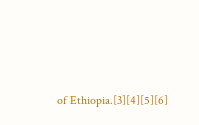of Ethiopia.[3][4][5][6]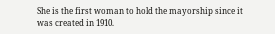She is the first woman to hold the mayorship since it was created in 1910.